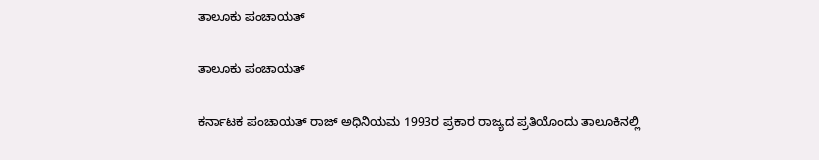ತಾಲೂಕು ಪಂಚಾಯತ್

ತಾಲೂಕು ಪಂಚಾಯತ್

ಕರ್ನಾಟಕ ಪಂಚಾಯತ್ ರಾಜ್ ಅಧಿನಿಯಮ 1993ರ ಪ್ರಕಾರ ರಾಜ್ಯದ ಪ್ರತಿಯೊಂದು ತಾಲೂಕಿನಲ್ಲಿ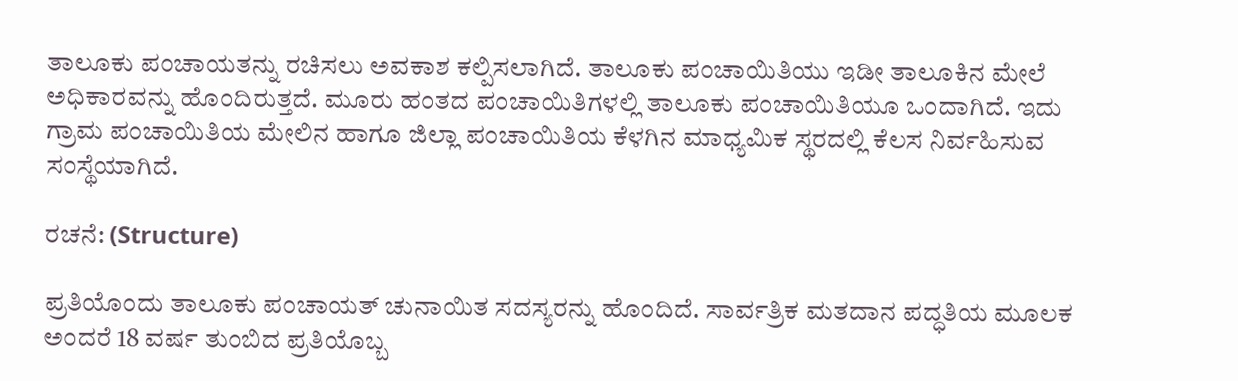ತಾಲೂಕು ಪಂಚಾಯತನ್ನು ರಚಿಸಲು ಅವಕಾಶ ಕಲ್ಪಿಸಲಾಗಿದೆ. ತಾಲೂಕು ಪಂಚಾಯಿತಿಯು ಇಡೀ ತಾಲೂಕಿನ ಮೇಲೆ ಅಧಿಕಾರವನ್ನು ಹೊಂದಿರುತ್ತದೆ. ಮೂರು ಹಂತದ ಪಂಚಾಯಿತಿಗಳಲ್ಲಿ ತಾಲೂಕು ಪಂಚಾಯಿತಿಯೂ ಒಂದಾಗಿದೆ. ಇದು ಗ್ರಾಮ ಪಂಚಾಯಿತಿಯ ಮೇಲಿನ ಹಾಗೂ ಜಿಲ್ಲಾ ಪಂಚಾಯಿತಿಯ ಕೆಳಗಿನ ಮಾಧ್ಯಮಿಕ ಸ್ಥರದಲ್ಲಿ ಕೆಲಸ ನಿರ್ವಹಿಸುವ ಸಂಸ್ಥೆಯಾಗಿದೆ.

ರಚನೆ: (Structure)

ಪ್ರತಿಯೊಂದು ತಾಲೂಕು ಪಂಚಾಯತ್ ಚುನಾಯಿತ ಸದಸ್ಯರನ್ನು ಹೊಂದಿದೆ. ಸಾರ್ವತ್ರಿಕ ಮತದಾನ ಪದ್ಧತಿಯ ಮೂಲಕ ಅಂದರೆ 18 ವರ್ಷ ತುಂಬಿದ ಪ್ರತಿಯೊಬ್ಬ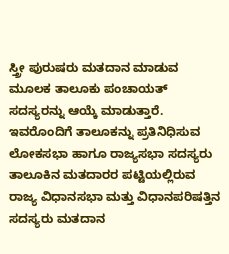ಸ್ತ್ರೀ ಪುರುಷರು ಮತದಾನ ಮಾಡುವ ಮೂಲಕ ತಾಲೂಕು ಪಂಚಾಯತ್ ಸದಸ್ಯರನ್ನು ಆಯ್ಕೆ ಮಾಡುತ್ತಾರೆ. ಇವರೊಂದಿಗೆ ತಾಲೂಕನ್ನು ಪ್ರತಿನಿಧಿಸುವ ಲೋಕಸಭಾ ಹಾಗೂ ರಾಜ್ಯಸಭಾ ಸದಸ್ಯರು ತಾಲೂಕಿನ ಮತದಾರರ ಪಟ್ಟಿಯಲ್ಲಿರುವ ರಾಜ್ಯ ವಿಧಾನಸಭಾ ಮತ್ತು ವಿಧಾನಪರಿಷತ್ತಿನ ಸದಸ್ಯರು ಮತದಾನ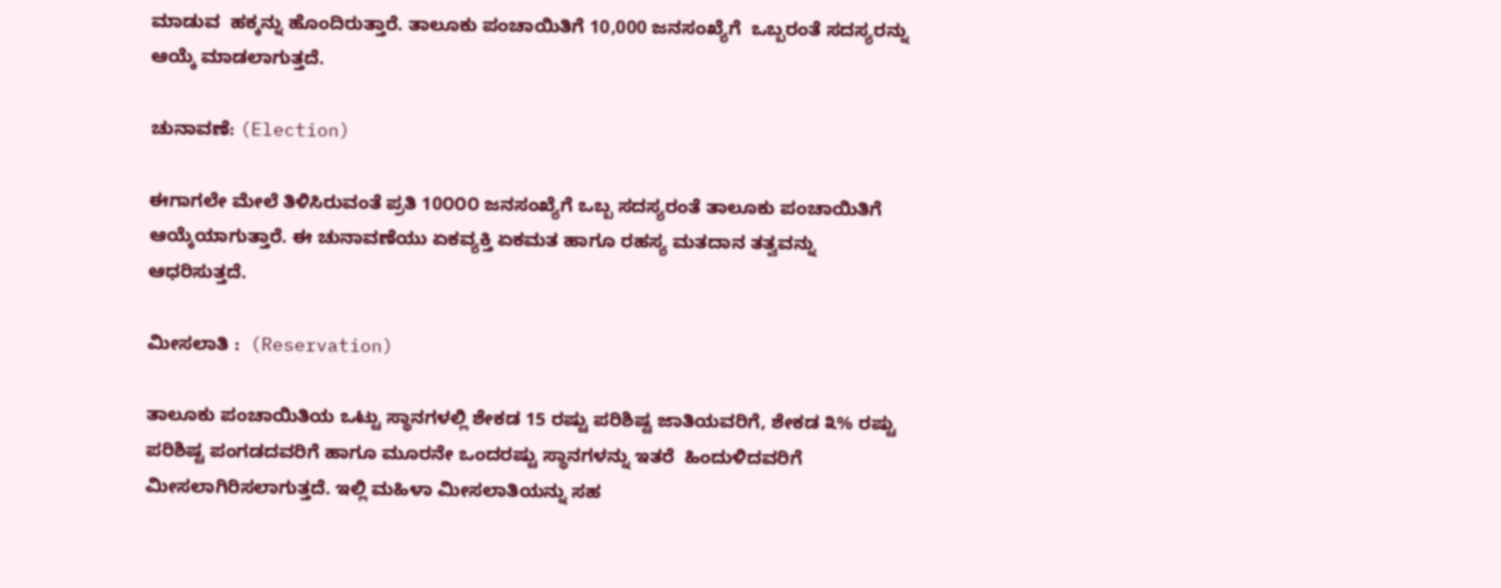ಮಾಡುವ  ಹಕ್ಕನ್ನು ಹೊಂದಿರುತ್ತಾರೆ. ತಾಲೂಕು ಪಂಚಾಯಿತಿಗೆ 10,000 ಜನಸಂಖ್ಯೆಗೆ  ಒಬ್ಬರಂತೆ ಸದಸ್ಯರನ್ನು ಆಯ್ಕೆ ಮಾಡಲಾಗುತ್ತದೆ.

ಚುನಾವಣೆ: (Election)

ಈಗಾಗಲೇ ಮೇಲೆ ತಿಳಿಸಿರುವಂತೆ ಪ್ರತಿ 10೦೦೦ ಜನಸಂಖ್ಯೆಗೆ ಒಬ್ಬ ಸದಸ್ಯರಂತೆ ತಾಲೂಕು ಪಂಚಾಯಿತಿಗೆ ಆಯ್ಕೆಯಾಗುತ್ತಾರೆ. ಈ ಚುನಾವಣೆಯು ಏಕವ್ಯಕ್ತಿ ಏಕಮತ ಹಾಗೂ ರಹಸ್ಯ ಮತದಾನ ತತ್ವವನ್ನು ಆಧರಿಸುತ್ತದೆ.

ಮೀಸಲಾತಿ :  (Reservation)

ತಾಲೂಕು ಪಂಚಾಯಿತಿಯ ಒಟ್ಟು ಸ್ಥಾನಗಳಲ್ಲಿ ಶೇಕಡ 15 ರಷ್ಟು ಪರಿಶಿಷ್ಟ ಜಾತಿಯವರಿಗೆ, ಶೇಕಡ ೩% ರಷ್ಟು ಪರಿಶಿಷ್ಟ ಪಂಗಡದವರಿಗೆ ಹಾಗೂ ಮೂರನೇ ಒಂದರಷ್ಟು ಸ್ಥಾನಗಳನ್ನು ಇತರೆ  ಹಿಂದುಳಿದವರಿಗೆ ಮೀಸಲಾಗಿರಿಸಲಾಗುತ್ತದೆ. ಇಲ್ಲಿ ಮಹಿಳಾ ಮೀಸಲಾತಿಯನ್ನು ಸಹ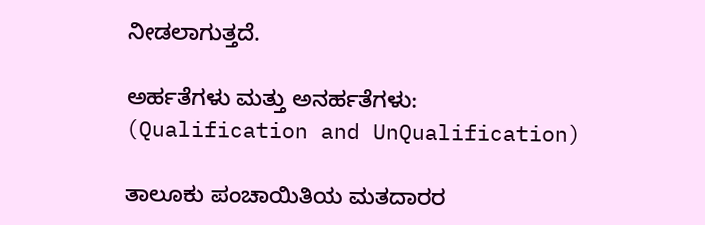ನೀಡಲಾಗುತ್ತದೆ.

ಅರ್ಹತೆಗಳು ಮತ್ತು ಅನರ್ಹತೆಗಳು: (Qualification and UnQualification)

ತಾಲೂಕು ಪಂಚಾಯಿತಿಯ ಮತದಾರರ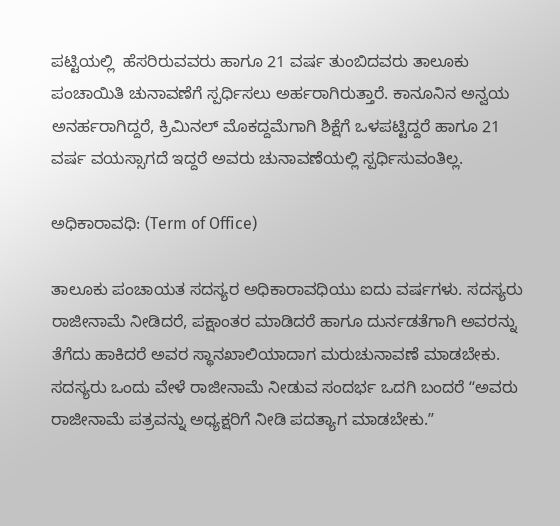ಪಟ್ಟಿಯಲ್ಲಿ  ಹೆಸರಿರುವವರು ಹಾಗೂ 21 ವರ್ಷ ತುಂಬಿದವರು ತಾಲೂಕು ಪಂಚಾಯಿತಿ ಚುನಾವಣೆಗೆ ಸ್ಪರ್ಧಿಸಲು ಅರ್ಹರಾಗಿರುತ್ತಾರೆ. ಕಾನೂನಿನ ಅನ್ವಯ ಅನರ್ಹರಾಗಿದ್ದರೆ, ಕ್ರಿಮಿನಲ್ ಮೊಕದ್ದಮೆಗಾಗಿ ಶಿಕ್ಷೆಗೆ ಒಳಪಟ್ಟಿದ್ದರೆ ಹಾಗೂ 21 ವರ್ಷ ವಯಸ್ಸಾಗದೆ ಇದ್ದರೆ ಅವರು ಚುನಾವಣೆಯಲ್ಲಿ ಸ್ಪರ್ಧಿಸುವಂತಿಲ್ಲ.

ಅಧಿಕಾರಾವಧಿ: (Term of Office)

ತಾಲೂಕು ಪಂಚಾಯತ ಸದಸ್ಯರ ಅಧಿಕಾರಾವಧಿಯು ಐದು ವರ್ಷಗಳು. ಸದಸ್ಯರು ರಾಜೀನಾಮೆ ನೀಡಿದರೆ, ಪಕ್ಷಾಂತರ ಮಾಡಿದರೆ ಹಾಗೂ ದುರ್ನಡತೆಗಾಗಿ ಅವರನ್ನು ತೆಗೆದು ಹಾಕಿದರೆ ಅವರ ಸ್ಥಾನಖಾಲಿಯಾದಾಗ ಮರುಚುನಾವಣೆ ಮಾಡಬೇಕು. ಸದಸ್ಯರು ಒಂದು ವೇಳೆ ರಾಜೀನಾಮೆ ನೀಡುವ ಸಂದರ್ಭ ಒದಗಿ ಬಂದರೆ ʻʻಅವರು ರಾಜೀನಾಮೆ ಪತ್ರವನ್ನು ಅಧ್ಯಕ್ಷರಿಗೆ ನೀಡಿ ಪದತ್ಯಾಗ ಮಾಡಬೇಕು.ʼʼ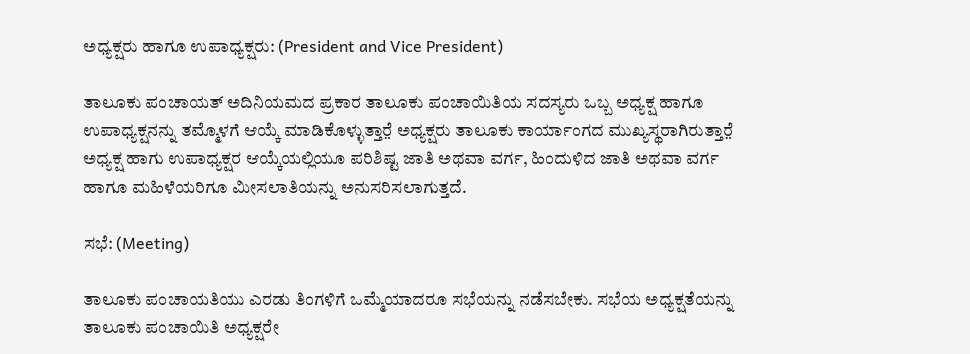ಅಧ್ಯಕ್ಷರು ಹಾಗೂ ಉಪಾಧ್ಯಕ್ಷರು: (President and Vice President)

ತಾಲೂಕು ಪಂಚಾಯತ್ ಅದಿನಿಯಮದ ಪ್ರಕಾರ ತಾಲೂಕು ಪಂಚಾಯಿತಿಯ ಸದಸ್ಯರು ಒಬ್ಬ ಅಧ್ಯಕ್ಷ ಹಾಗೂ ಉಪಾಧ್ಯಕ್ಷನನ್ನು ತಮ್ಮೊಳಗೆ ಆಯ್ಕೆ ಮಾಡಿಕೊಳ್ಳುತ್ತಾರೆ̤ ಅಧ್ಯಕ್ಷರು ತಾಲೂಕು ಕಾರ್ಯಾಂಗದ ಮುಖ್ಯಸ್ಥರಾಗಿರುತ್ತಾರೆ̤ ಅಧ್ಯಕ್ಷ ಹಾಗು ಉಪಾಧ್ಯಕ್ಷರ ಆಯ್ಕೆಯಲ್ಲಿಯೂ ಪರಿಶಿಷ್ಟ ಜಾತಿ ಅಥವಾ ವರ್ಗ, ಹಿಂದುಳಿದ ಜಾತಿ ಅಥವಾ ವರ್ಗ ಹಾಗೂ ಮಹಿಳೆಯರಿಗೂ ಮೀಸಲಾತಿಯನ್ನು ಅನುಸರಿಸಲಾಗುತ್ತದೆ.

ಸಭೆ: (Meeting)

ತಾಲೂಕು ಪಂಚಾಯತಿಯು ಎರಡು ತಿಂಗಳಿಗೆ ಒಮ್ಮೆಯಾದರೂ ಸಭೆಯನ್ನು ನಡೆಸಬೇಕು. ಸಭೆಯ ಅಧ್ಯಕ್ಷತೆಯನ್ನು ತಾಲೂಕು ಪಂಚಾಯಿತಿ ಅಧ್ಯಕ್ಷರೇ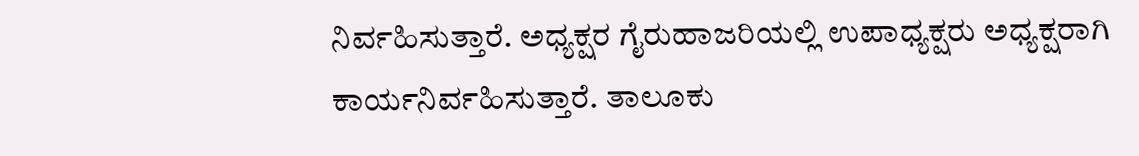ನಿರ್ವಹಿಸುತ್ತಾರೆ. ಅಧ್ಯಕ್ಷರ ಗೈರುಹಾಜರಿಯಲ್ಲಿ ಉಪಾಧ್ಯಕ್ಷರು ಅಧ್ಯಕ್ಷರಾಗಿ ಕಾರ್ಯನಿರ್ವಹಿಸುತ್ತಾರೆ. ತಾಲೂಕು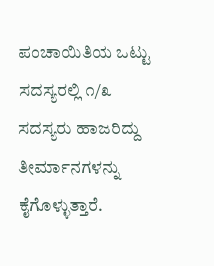ಪಂಚಾಯಿತಿಯ ಒಟ್ಟು ಸದಸ್ಯರಲ್ಲಿ ೧/೩ ಸದಸ್ಯರು ಹಾಜರಿದ್ದು ತೀರ್ಮಾನಗಳನ್ನು ಕೈಗೊಳ್ಳುತ್ತಾರೆ.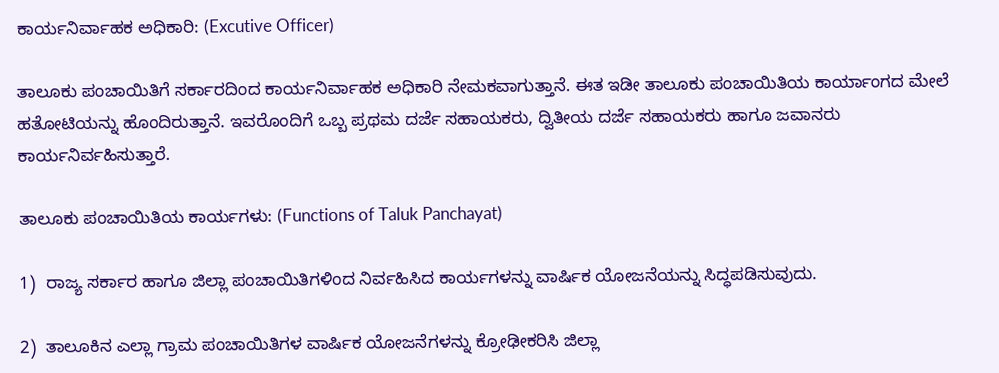ಕಾರ್ಯನಿರ್ವಾಹಕ ಅಧಿಕಾರಿ: (Excutive Officer)

ತಾಲೂಕು ಪಂಚಾಯಿತಿಗೆ ಸರ್ಕಾರದಿಂದ ಕಾರ್ಯನಿರ್ವಾಹಕ ಅಧಿಕಾರಿ ನೇಮಕವಾಗುತ್ತಾನೆ. ಈತ ಇಡೀ ತಾಲೂಕು ಪಂಚಾಯಿತಿಯ ಕಾರ್ಯಾಂಗದ ಮೇಲೆ ಹತೋಟಿಯನ್ನು ಹೊಂದಿರುತ್ತಾನೆ. ಇವರೊಂದಿಗೆ ಒಬ್ಬ ಪ್ರಥಮ ದರ್ಜೆ ಸಹಾಯಕರು, ದ್ವಿತೀಯ ದರ್ಜೆ ಸಹಾಯಕರು ಹಾಗೂ ಜವಾನರು ಕಾರ್ಯನಿರ್ವಹಿಸುತ್ತಾರೆ.

ತಾಲೂಕು ಪಂಚಾಯಿತಿಯ ಕಾರ್ಯಗಳು: (Functions of Taluk Panchayat)

1)  ರಾಜ್ಯ ಸರ್ಕಾರ ಹಾಗೂ ಜಿಲ್ಲಾ ಪಂಚಾಯಿತಿಗಳಿಂದ ನಿರ್ವಹಿಸಿದ ಕಾರ್ಯಗಳನ್ನು ವಾರ್ಷಿಕ ಯೋಜನೆಯನ್ನು ಸಿದ್ಧಪಡಿಸುವುದು.

2)  ತಾಲೂಕಿನ ಎಲ್ಲಾ ಗ್ರಾಮ ಪಂಚಾಯಿತಿಗಳ ವಾರ್ಷಿಕ ಯೋಜನೆಗಳನ್ನು ಕ್ರೋಢೀಕರಿಸಿ ಜಿಲ್ಲಾ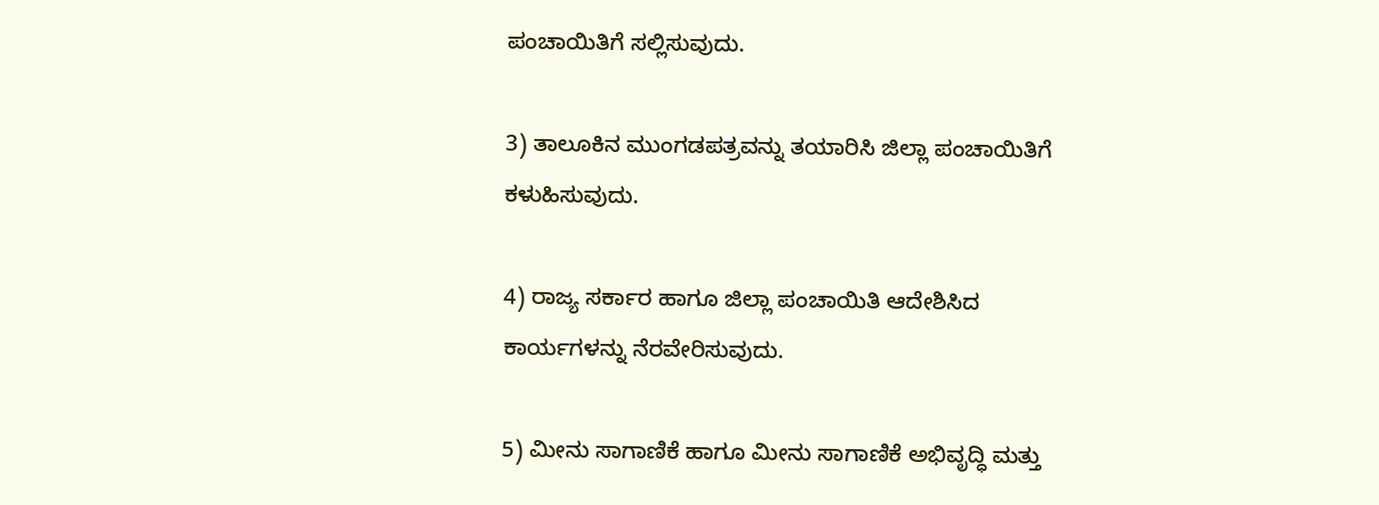ಪಂಚಾಯಿತಿಗೆ ಸಲ್ಲಿಸುವುದು.

3) ತಾಲೂಕಿನ ಮುಂಗಡಪತ್ರವನ್ನು ತಯಾರಿಸಿ ಜಿಲ್ಲಾ ಪಂಚಾಯಿತಿಗೆ ಕಳುಹಿಸುವುದು.

4) ರಾಜ್ಯ ಸರ್ಕಾರ ಹಾಗೂ ಜಿಲ್ಲಾ ಪಂಚಾಯಿತಿ ಆದೇಶಿಸಿದ ಕಾರ್ಯಗಳನ್ನು ನೆರವೇರಿಸುವುದು.

5) ಮೀನು ಸಾಗಾಣಿಕೆ ಹಾಗೂ ಮೀನು ಸಾಗಾಣಿಕೆ ಅಭಿವೃದ್ಧಿ ಮತ್ತು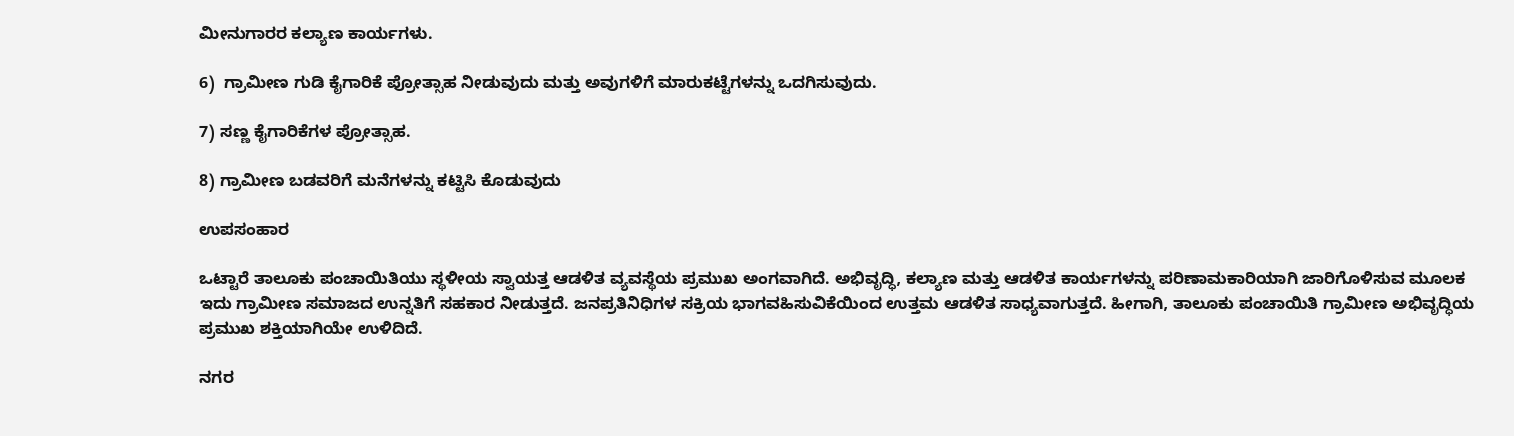ಮೀನುಗಾರರ ಕಲ್ಯಾಣ ಕಾರ್ಯಗಳು.

6)  ಗ್ರಾಮೀಣ ಗುಡಿ ಕೈಗಾರಿಕೆ ಪ್ರೋತ್ಸಾಹ ನೀಡುವುದು ಮತ್ತು ಅವುಗಳಿಗೆ ಮಾರುಕಟ್ಟೆಗಳನ್ನು ಒದಗಿಸುವುದು.

7) ಸಣ್ಣ ಕೈಗಾರಿಕೆಗಳ ಪ್ರೋತ್ಸಾಹ.

8) ಗ್ರಾಮೀಣ ಬಡವರಿಗೆ ಮನೆಗಳನ್ನು ಕಟ್ಟಿಸಿ ಕೊಡುವುದು

ಉಪಸಂಹಾರ

ಒಟ್ಟಾರೆ ತಾಲೂಕು ಪಂಚಾಯಿತಿಯು ಸ್ಥಳೀಯ ಸ್ವಾಯತ್ತ ಆಡಳಿತ ವ್ಯವಸ್ಥೆಯ ಪ್ರಮುಖ ಅಂಗವಾಗಿದೆ. ಅಭಿವೃದ್ಧಿ, ಕಲ್ಯಾಣ ಮತ್ತು ಆಡಳಿತ ಕಾರ್ಯಗಳನ್ನು ಪರಿಣಾಮಕಾರಿಯಾಗಿ ಜಾರಿಗೊಳಿಸುವ ಮೂಲಕ ಇದು ಗ್ರಾಮೀಣ ಸಮಾಜದ ಉನ್ನತಿಗೆ ಸಹಕಾರ ನೀಡುತ್ತದೆ. ಜನಪ್ರತಿನಿಧಿಗಳ ಸಕ್ರಿಯ ಭಾಗವಹಿಸುವಿಕೆಯಿಂದ ಉತ್ತಮ ಆಡಳಿತ ಸಾಧ್ಯವಾಗುತ್ತದೆ. ಹೀಗಾಗಿ, ತಾಲೂಕು ಪಂಚಾಯಿತಿ ಗ್ರಾಮೀಣ ಅಭಿವೃದ್ಧಿಯ ಪ್ರಮುಖ ಶಕ್ತಿಯಾಗಿಯೇ ಉಳಿದಿದೆ.

ನಗರ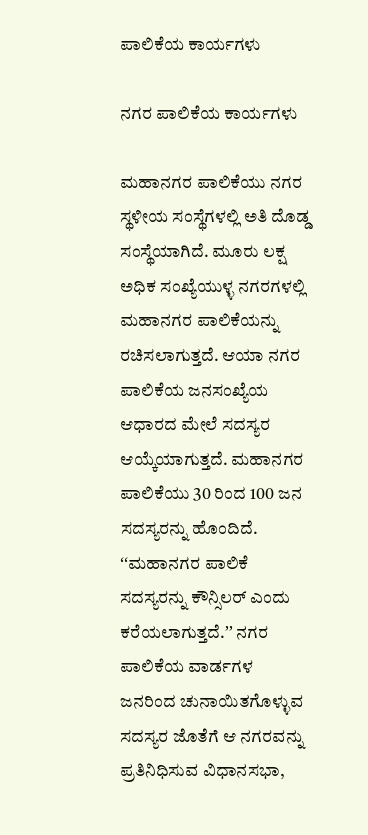ಪಾಲಿಕೆಯ ಕಾರ್ಯಗಳು

ನಗರ ಪಾಲಿಕೆಯ ಕಾರ್ಯಗಳು

ಮಹಾನಗರ ಪಾಲಿಕೆಯು ನಗರ ಸ್ಥಳೀಯ ಸಂಸ್ಥೆಗಳಲ್ಲಿ ಅತಿ ದೊಡ್ಡ ಸಂಸ್ಥೆಯಾಗಿದೆ. ಮೂರು ಲಕ್ಷ ಅಧಿಕ ಸಂಖ್ಯೆಯುಳ್ಳ ನಗರಗಳಲ್ಲಿ ಮಹಾನಗರ ಪಾಲಿಕೆಯನ್ನು ರಚಿಸಲಾಗುತ್ತದೆ. ಆಯಾ ನಗರ ಪಾಲಿಕೆಯ ಜನಸಂಖ್ಯೆಯ ಆಧಾರದ ಮೇಲೆ ಸದಸ್ಯರ ಆಯ್ಕೆಯಾಗುತ್ತದೆ. ಮಹಾನಗರ ಪಾಲಿಕೆಯು 30 ರಿಂದ 100 ಜನ ಸದಸ್ಯರನ್ನು ಹೊಂದಿದೆ. ʻʻಮಹಾನಗರ ಪಾಲಿಕೆ ಸದಸ್ಯರನ್ನು ಕೌನ್ಸಿಲರ್ ಎಂದು ಕರೆಯಲಾಗುತ್ತದೆ.ʼʼ ನಗರ ಪಾಲಿಕೆಯ ವಾರ್ಡಗಳ ಜನರಿಂದ ಚುನಾಯಿತಗೊಳ್ಳುವ ಸದಸ್ಯರ ಜೊತೆಗೆ ಆ ನಗರವನ್ನು ಪ್ರತಿನಿಧಿಸುವ ವಿಧಾನಸಭಾ,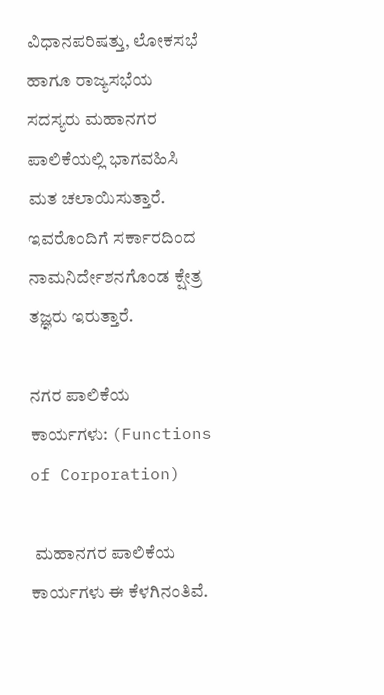ವಿಧಾನಪರಿಷತ್ತು, ಲೋಕಸಭೆ ಹಾಗೂ ರಾಜ್ಯಸಭೆಯ ಸದಸ್ಯರು ಮಹಾನಗರ ಪಾಲಿಕೆಯಲ್ಲಿ ಭಾಗವಹಿಸಿ ಮತ ಚಲಾಯಿಸುತ್ತಾರೆ. ಇವರೊಂದಿಗೆ ಸರ್ಕಾರದಿಂದ ನಾಮನಿರ್ದೇಶನಗೊಂಡ ಕ್ಷೇತ್ರ ತಜ್ಞರು ಇರುತ್ತಾರೆ.

ನಗರ ಪಾಲಿಕೆಯ ಕಾರ್ಯಗಳು: (Functions of Corporation)

 ಮಹಾನಗರ ಪಾಲಿಕೆಯ ಕಾರ್ಯಗಳು ಈ ಕೆಳಗಿನಂತಿವೆ.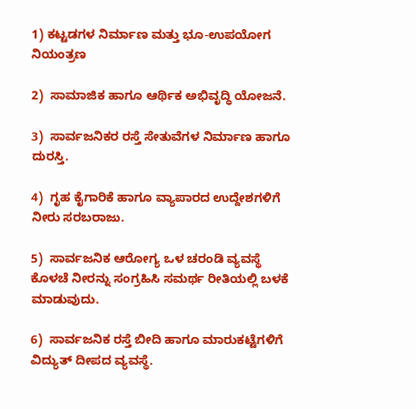1) ಕಟ್ಟಡಗಳ ನಿರ್ಮಾಣ ಮತ್ತು ಭೂ-ಉಪಯೋಗ ನಿಯಂತ್ರಣ

2)  ಸಾಮಾಜಿಕ ಹಾಗೂ ಆರ್ಥಿಕ ಅಭಿವೃದ್ಧಿ ಯೋಜನೆ.

3)  ಸಾರ್ವಜನಿಕರ ರಸ್ತೆ ಸೇತುವೆಗಳ ನಿರ್ಮಾಣ ಹಾಗೂ ದುರಸ್ತಿ.

4)  ಗೃಹ ಕೈಗಾರಿಕೆ ಹಾಗೂ ವ್ಯಾಪಾರದ ಉದ್ದೇಶಗಳಿಗೆ ನೀರು ಸರಬರಾಜು.

5)  ಸಾರ್ವಜನಿಕ ಆರೋಗ್ಯ ಒಳ ಚರಂಡಿ ವ್ಯವಸ್ಥೆ ಕೊಳಚೆ ನೀರನ್ನು ಸಂಗ್ರಹಿಸಿ ಸಮರ್ಥ ರೀತಿಯಲ್ಲಿ ಬಳಕೆ ಮಾಡುವುದು.

6)  ಸಾರ್ವಜನಿಕ ರಸ್ತೆ ಬೀದಿ ಹಾಗೂ ಮಾರುಕಟ್ಟೆಗಳಿಗೆ ವಿದ್ಯುತ್ ದೀಪದ ವ್ಯವಸ್ಥೆ.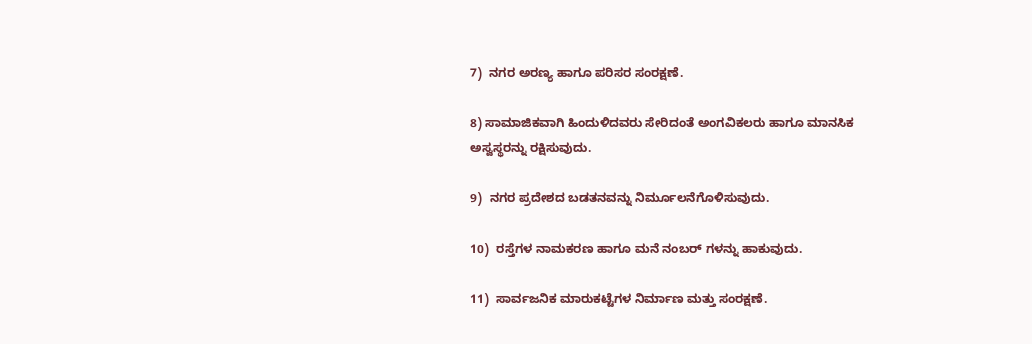7)  ನಗರ ಅರಣ್ಯ ಹಾಗೂ ಪರಿಸರ ಸಂರಕ್ಷಣೆ.

8) ಸಾಮಾಜಿಕವಾಗಿ ಹಿಂದುಳಿದವರು ಸೇರಿದಂತೆ ಅಂಗವಿಕಲರು ಹಾಗೂ ಮಾನಸಿಕ ಅಸ್ವಸ್ಥರನ್ನು ರಕ್ಷಿಸುವುದು.

9)  ನಗರ ಪ್ರದೇಶದ ಬಡತನವನ್ನು ನಿರ್ಮೂಲನೆಗೊಳಿಸುವುದು.

10)  ರಸ್ತೆಗಳ ನಾಮಕರಣ ಹಾಗೂ ಮನೆ ನಂಬರ್ ಗಳನ್ನು ಹಾಕುವುದು.

11)  ಸಾರ್ವಜನಿಕ ಮಾರುಕಟ್ಟೆಗಳ ನಿರ್ಮಾಣ ಮತ್ತು ಸಂರಕ್ಷಣೆ.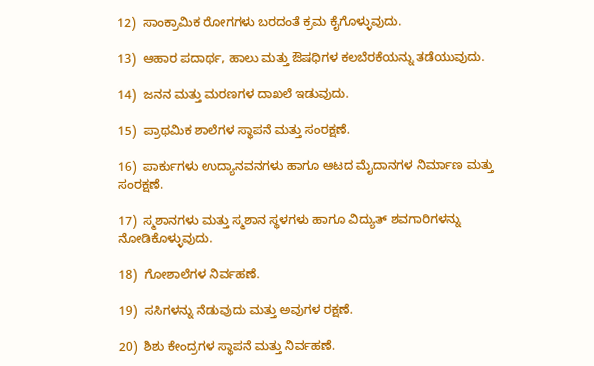12)  ಸಾಂಕ್ರಾಮಿಕ ರೋಗಗಳು ಬರದಂತೆ ಕ್ರಮ ಕೈಗೊಳ್ಳುವುದು.

13)  ಆಹಾರ ಪದಾರ್ಥ, ಹಾಲು ಮತ್ತು ಔಷಧಿಗಳ ಕಲಬೆರಕೆಯನ್ನು ತಡೆಯುವುದು.

14)  ಜನನ ಮತ್ತು ಮರಣಗಳ ದಾಖಲೆ ಇಡುವುದು.

15)  ಪ್ರಾಥಮಿಕ ಶಾಲೆಗಳ ಸ್ಥಾಪನೆ ಮತ್ತು ಸಂರಕ್ಷಣೆ.

16)  ಪಾರ್ಕುಗಳು ಉದ್ಯಾನವನಗಳು ಹಾಗೂ ಆಟದ ಮೈದಾನಗಳ ನಿರ್ಮಾಣ ಮತ್ತು ಸಂರಕ್ಷಣೆ.

17)  ಸ್ಮಶಾನಗಳು ಮತ್ತು ಸ್ಮಶಾನ ಸ್ಥಳಗಳು ಹಾಗೂ ವಿದ್ಯುತ್ ಶವಗಾರಿಗಳನ್ನು ನೋಡಿಕೊಳ್ಳುವುದು.

18)  ಗೋಶಾಲೆಗಳ ನಿರ್ವಹಣೆ.

19)  ಸಸಿಗಳನ್ನು ನೆಡುವುದು ಮತ್ತು ಅವುಗಳ ರಕ್ಷಣೆ.

20)  ಶಿಶು ಕೇಂದ್ರಗಳ ಸ್ಥಾಪನೆ ಮತ್ತು ನಿರ್ವಹಣೆ.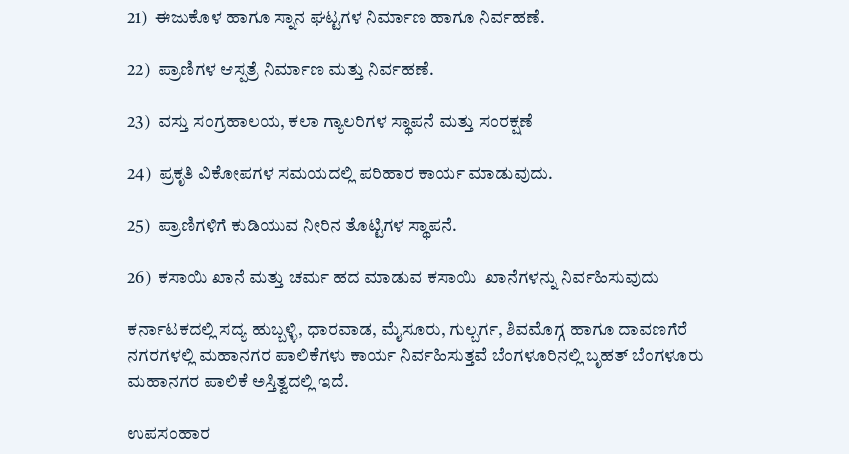21)  ಈಜುಕೊಳ ಹಾಗೂ ಸ್ನಾನ ಘಟ್ಟಗಳ ನಿರ್ಮಾಣ ಹಾಗೂ ನಿರ್ವಹಣೆ.

22)  ಪ್ರಾಣಿಗಳ ಆಸ್ಪತ್ರೆ ನಿರ್ಮಾಣ ಮತ್ತು ನಿರ್ವಹಣೆ.

23)  ವಸ್ತು ಸಂಗ್ರಹಾಲಯ, ಕಲಾ ಗ್ಯಾಲರಿಗಳ ಸ್ಥಾಪನೆ ಮತ್ತು ಸಂರಕ್ಷಣೆ

24)  ಪ್ರಕೃತಿ ವಿಕೋಪಗಳ ಸಮಯದಲ್ಲಿ ಪರಿಹಾರ ಕಾರ್ಯ ಮಾಡುವುದು.

25)  ಪ್ರಾಣಿಗಳಿಗೆ ಕುಡಿಯುವ ನೀರಿನ ತೊಟ್ಟಿಗಳ ಸ್ಥಾಪನೆ.

26)  ಕಸಾಯಿ ಖಾನೆ ಮತ್ತು ಚರ್ಮ ಹದ ಮಾಡುವ ಕಸಾಯಿ  ಖಾನೆಗಳನ್ನು ನಿರ್ವಹಿಸುವುದು

ಕರ್ನಾಟಕದಲ್ಲಿ ಸದ್ಯ ಹುಬ್ಬಳ್ಳಿ, ಧಾರವಾಡ, ಮೈಸೂರು, ಗುಲ್ಬರ್ಗ, ಶಿವಮೊಗ್ಗ ಹಾಗೂ ದಾವಣಗೆರೆ ನಗರಗಳಲ್ಲಿ ಮಹಾನಗರ ಪಾಲಿಕೆಗಳು ಕಾರ್ಯ ನಿರ್ವಹಿಸುತ್ತವೆ ಬೆಂಗಳೂರಿನಲ್ಲಿ ಬೃಹತ್ ಬೆಂಗಳೂರು ಮಹಾನಗರ ಪಾಲಿಕೆ ಅಸ್ತಿತ್ವದಲ್ಲಿ ಇದೆ.

ಉಪಸಂಹಾರ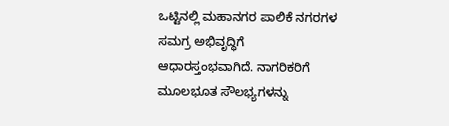ಒಟ್ಟಿನಲ್ಲಿ ಮಹಾನಗರ ಪಾಲಿಕೆ ನಗರಗಳ ಸಮಗ್ರ ಅಭಿವೃದ್ಧಿಗೆ ಆಧಾರಸ್ತಂಭವಾಗಿದೆ. ನಾಗರಿಕರಿಗೆ ಮೂಲಭೂತ ಸೌಲಭ್ಯಗಳನ್ನು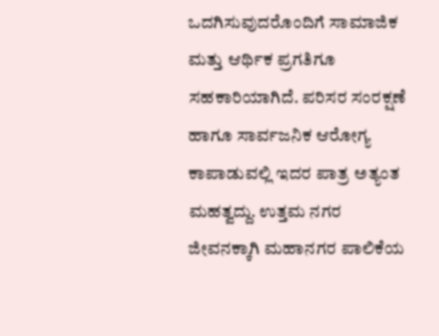ಒದಗಿಸುವುದರೊಂದಿಗೆ ಸಾಮಾಜಿಕ ಮತ್ತು ಆರ್ಥಿಕ ಪ್ರಗತಿಗೂ ಸಹಕಾರಿಯಾಗಿದೆ. ಪರಿಸರ ಸಂರಕ್ಷಣೆ ಹಾಗೂ ಸಾರ್ವಜನಿಕ ಆರೋಗ್ಯ ಕಾಪಾಡುವಲ್ಲಿ ಇದರ ಪಾತ್ರ ಅತ್ಯಂತ ಮಹತ್ವದ್ದು. ಉತ್ತಮ ನಗರ ಜೀವನಕ್ಕಾಗಿ ಮಹಾನಗರ ಪಾಲಿಕೆಯ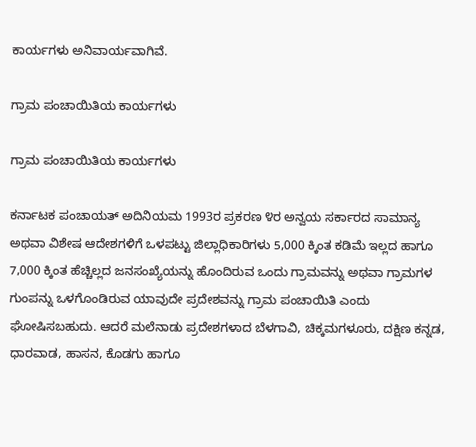ಕಾರ್ಯಗಳು ಅನಿವಾರ್ಯವಾಗಿವೆ.

ಗ್ರಾಮ ಪಂಚಾಯಿತಿಯ ಕಾರ್ಯಗಳು

ಗ್ರಾಮ ಪಂಚಾಯಿತಿಯ ಕಾರ್ಯಗಳು

ಕರ್ನಾಟಕ ಪಂಚಾಯತ್ ಅದಿನಿಯಮ 1993ರ ಪ್ರಕರಣ ೪ರ ಅನ್ವಯ ಸರ್ಕಾರದ ಸಾಮಾನ್ಯ ಅಥವಾ ವಿಶೇಷ ಆದೇಶಗಳಿಗೆ ಒಳಪಟ್ಟು ಜಿಲ್ಲಾಧಿಕಾರಿಗಳು 5,000 ಕ್ಕಿಂತ ಕಡಿಮೆ ಇಲ್ಲದ ಹಾಗೂ 7,000 ಕ್ಕಿಂತ ಹೆಚ್ಚಿಲ್ಲದ ಜನಸಂಖ್ಯೆಯನ್ನು ಹೊಂದಿರುವ ಒಂದು ಗ್ರಾಮವನ್ನು ಅಥವಾ ಗ್ರಾಮಗಳ ಗುಂಪನ್ನು ಒಳಗೊಂಡಿರುವ ಯಾವುದೇ ಪ್ರದೇಶವನ್ನು ಗ್ರಾಮ ಪಂಚಾಯಿತಿ ಎಂದು ಘೋಷಿಸಬಹುದು. ಆದರೆ ಮಲೆನಾಡು ಪ್ರದೇಶಗಳಾದ ಬೆಳಗಾವಿ, ಚಿಕ್ಕಮಗಳೂರು, ದಕ್ಷಿಣ ಕನ್ನಡ, ಧಾರವಾಡ, ಹಾಸನ, ಕೊಡಗು ಹಾಗೂ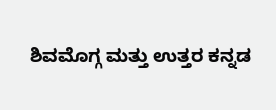ಶಿವಮೊಗ್ಗ ಮತ್ತು ಉತ್ತರ ಕನ್ನಡ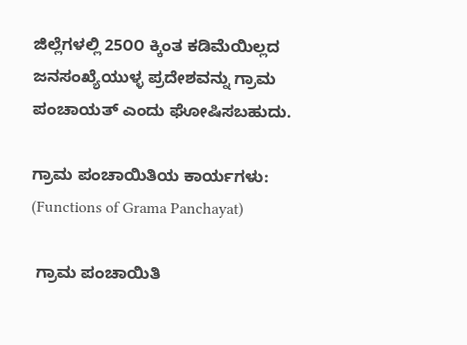ಜಿಲ್ಲೆಗಳಲ್ಲಿ 25೦೦ ಕ್ಕಿಂತ ಕಡಿಮೆಯಿಲ್ಲದ ಜನಸಂಖ್ಯೆಯುಳ್ಳ ಪ್ರದೇಶವನ್ನು ಗ್ರಾಮ ಪಂಚಾಯತ್‌ ಎಂದು ಘೋಷಿಸಬಹುದು.

ಗ್ರಾಮ ಪಂಚಾಯಿತಿಯ ಕಾರ್ಯಗಳು: (Functions of Grama Panchayat)

 ಗ್ರಾಮ ಪಂಚಾಯಿತಿ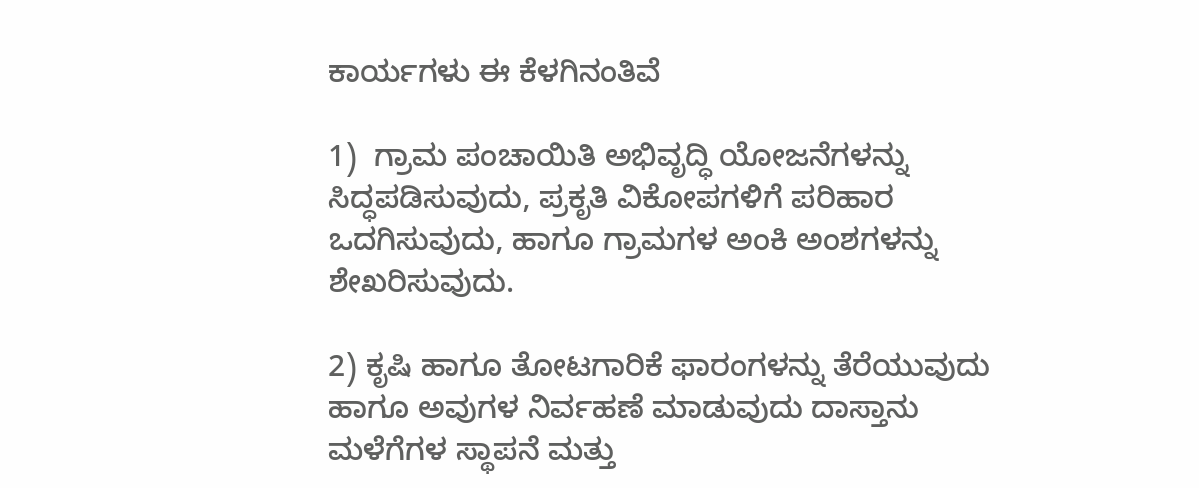ಕಾರ್ಯಗಳು ಈ ಕೆಳಗಿನಂತಿವೆ

1)  ಗ್ರಾಮ ಪಂಚಾಯಿತಿ ಅಭಿವೃದ್ಧಿ ಯೋಜನೆಗಳನ್ನು ಸಿದ್ಧಪಡಿಸುವುದು, ಪ್ರಕೃತಿ ವಿಕೋಪಗಳಿಗೆ ಪರಿಹಾರ ಒದಗಿಸುವುದು, ಹಾಗೂ ಗ್ರಾಮಗಳ ಅಂಕಿ ಅಂಶಗಳನ್ನು ಶೇಖರಿಸುವುದು.

2) ಕೃಷಿ ಹಾಗೂ ತೋಟಗಾರಿಕೆ ಫಾರಂಗಳನ್ನು ತೆರೆಯುವುದು ಹಾಗೂ ಅವುಗಳ ನಿರ್ವಹಣೆ ಮಾಡುವುದು ದಾಸ್ತಾನು ಮಳೆಗೆಗಳ ಸ್ಥಾಪನೆ ಮತ್ತು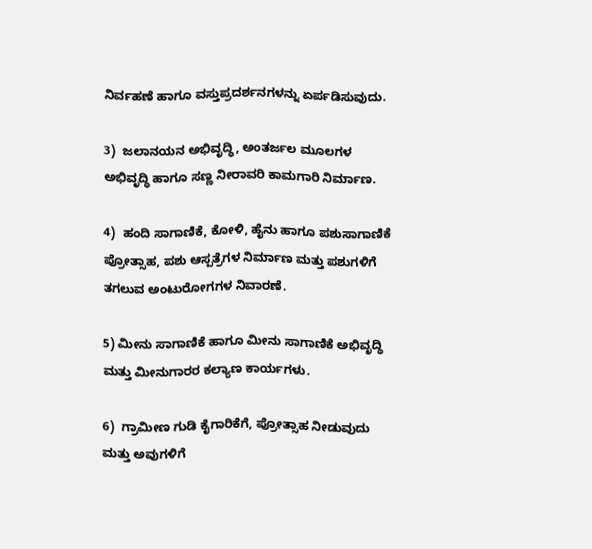ನಿರ್ವಹಣೆ ಹಾಗೂ ವಸ್ತುಪ್ರದರ್ಶನಗಳನ್ನು ಏರ್ಪಡಿಸುವುದು.

3)  ಜಲಾನಯನ ಅಭಿವೃದ್ಧಿ, ಅಂತರ್ಜಲ ಮೂಲಗಳ ಅಭಿವೃದ್ಧಿ ಹಾಗೂ ಸಣ್ಣ ನೀರಾವರಿ ಕಾಮಗಾರಿ ನಿರ್ಮಾಣ.

4)  ಹಂದಿ ಸಾಗಾಣಿಕೆ, ಕೋಳಿ, ಹೈನು ಹಾಗೂ ಪಶುಸಾಗಾಣಿಕೆ ಪ್ರೋತ್ಸಾಹ, ಪಶು ಆಸ್ಪತ್ರೆಗಳ ನಿರ್ಮಾಣ ಮತ್ತು ಪಶುಗಳಿಗೆ ತಗಲುವ ಅಂಟುರೋಗಗಳ ನಿವಾರಣೆ.

5) ಮೀನು ಸಾಗಾಣಿಕೆ ಹಾಗೂ ಮೀನು ಸಾಗಾಣಿಕೆ ಅಭಿವೃದ್ಧಿ ಮತ್ತು ಮೀನುಗಾರರ ಕಲ್ಯಾಣ ಕಾರ್ಯಗಳು.

6)  ಗ್ರಾಮೀಣ ಗುಡಿ ಕೈಗಾರಿಕೆಗೆ, ಪ್ರೋತ್ಸಾಹ ನೀಡುವುದು ಮತ್ತು ಅವುಗಳಿಗೆ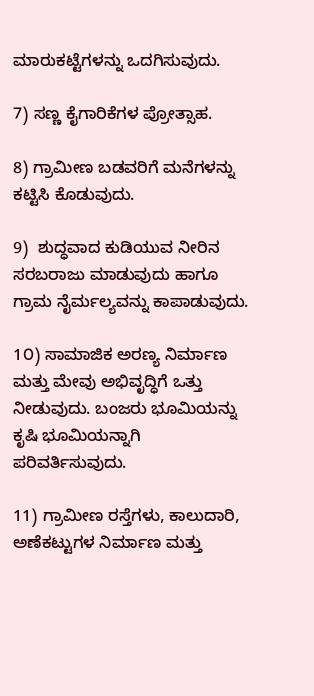ಮಾರುಕಟ್ಟೆಗಳನ್ನು ಒದಗಿಸುವುದು.

7) ಸಣ್ಣ ಕೈಗಾರಿಕೆಗಳ ಪ್ರೋತ್ಸಾಹ.

8) ಗ್ರಾಮೀಣ ಬಡವರಿಗೆ ಮನೆಗಳನ್ನು ಕಟ್ಟಿಸಿ ಕೊಡುವುದು.

9)  ಶುದ್ಧವಾದ ಕುಡಿಯುವ ನೀರಿನ ಸರಬರಾಜು ಮಾಡುವುದು ಹಾಗೂ ಗ್ರಾಮ ನೈರ್ಮಲ್ಯವನ್ನು ಕಾಪಾಡುವುದು.

1೦) ಸಾಮಾಜಿಕ ಅರಣ್ಯ ನಿರ್ಮಾಣ ಮತ್ತು ಮೇವು ಅಭಿವೃದ್ಧಿಗೆ ಒತ್ತು ನೀಡುವುದು. ಬಂಜರು ಭೂಮಿಯನ್ನು ಕೃಷಿ ಭೂಮಿಯನ್ನಾಗಿ ಪರಿವರ್ತಿಸುವುದು.

11) ಗ್ರಾಮೀಣ ರಸ್ತೆಗಳು, ಕಾಲುದಾರಿ, ಅಣೆಕಟ್ಟುಗಳ ನಿರ್ಮಾಣ ಮತ್ತು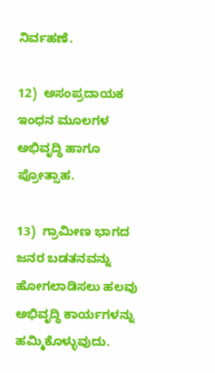ನಿರ್ವಹಣೆ.

12)  ಅಸಂಪ್ರದಾಯಕ ಇಂಧನ ಮೂಲಗಳ ಅಭಿವೃದ್ಧಿ ಹಾಗೂ ಪ್ರೋತ್ಸಾಹ.

13)  ಗ್ರಾಮೀಣ ಭಾಗದ ಜನರ ಬಡತನವನ್ನು ಹೋಗಲಾಡಿಸಲು ಹಲವು ಅಭಿವೃದ್ಧಿ ಕಾರ್ಯಗಳನ್ನು ಹಮ್ಮಿಕೊಳ್ಳುವುದು.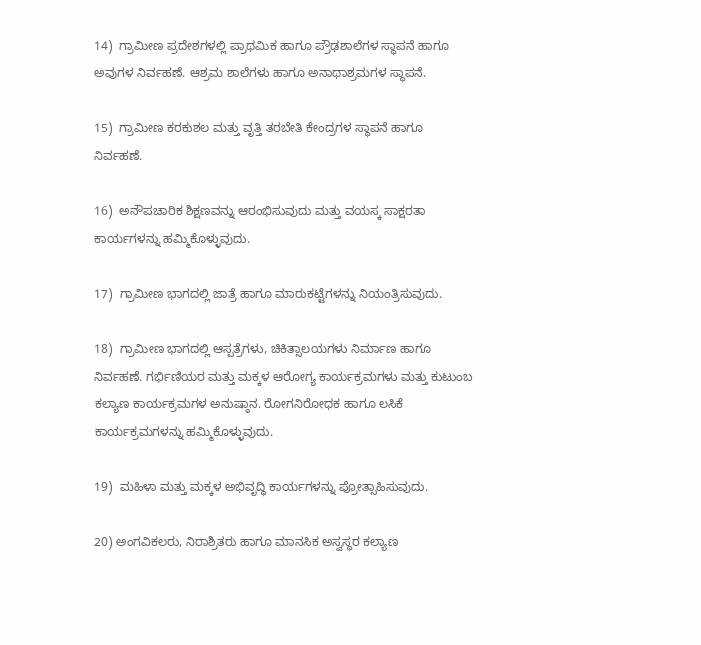14)  ಗ್ರಾಮೀಣ ಪ್ರದೇಶಗಳಲ್ಲಿ ಪ್ರಾಥಮಿಕ ಹಾಗೂ ಪ್ರೌಢಶಾಲೆಗಳ ಸ್ಥಾಪನೆ ಹಾಗೂ ಅವುಗಳ ನಿರ್ವಹಣೆ. ಆಶ್ರಮ ಶಾಲೆಗಳು ಹಾಗೂ ಅನಾಥಾಶ್ರಮಗಳ ಸ್ಥಾಪನೆ.

15)  ಗ್ರಾಮೀಣ ಕರಕುಶಲ ಮತ್ತು ವೃತ್ತಿ ತರಬೇತಿ ಕೇಂದ್ರಗಳ ಸ್ಥಾಪನೆ ಹಾಗೂ ನಿರ್ವಹಣೆ.

16)  ಅನೌಪಚಾರಿಕ ಶಿಕ್ಷಣವನ್ನು ಆರಂಭಿಸುವುದು ಮತ್ತು ವಯಸ್ಕ ಸಾಕ್ಷರತಾ ಕಾರ್ಯಗಳನ್ನು ಹಮ್ಮಿಕೊಳ್ಳುವುದು.

17)  ಗ್ರಾಮೀಣ ಭಾಗದಲ್ಲಿ ಜಾತ್ರೆ ಹಾಗೂ ಮಾರುಕಟ್ಟೆಗಳನ್ನು ನಿಯಂತ್ರಿಸುವುದು.

18)  ಗ್ರಾಮೀಣ ಭಾಗದಲ್ಲಿ ಆಸ್ಪತ್ರೆಗಳು, ಚಿಕಿತ್ಸಾಲಯಗಳು ನಿರ್ಮಾಣ ಹಾಗೂ ನಿರ್ವಹಣೆ. ಗರ್ಭಿಣಿಯರ ಮತ್ತು ಮಕ್ಕಳ ಆರೋಗ್ಯ ಕಾರ್ಯಕ್ರಮಗಳು ಮತ್ತು ಕುಟುಂಬ ಕಲ್ಯಾಣ ಕಾರ್ಯಕ್ರಮಗಳ ಅನುಷ್ಠಾನ. ರೋಗನಿರೋಧಕ ಹಾಗೂ ಲಸಿಕೆ ಕಾರ್ಯಕ್ರಮಗಳನ್ನು ಹಮ್ಮಿಕೊಳ್ಳುವುದು.

19)  ಮಹಿಳಾ ಮತ್ತು ಮಕ್ಕಳ ಅಭಿವೃದ್ಧಿ ಕಾರ್ಯಗಳನ್ನು ಪ್ರೋತ್ಸಾಹಿಸುವುದು.

20) ಅಂಗವಿಕಲರು, ನಿರಾಶ್ರಿತರು ಹಾಗೂ ಮಾನಸಿಕ ಅಸ್ವಸ್ಥರ ಕಲ್ಯಾಣ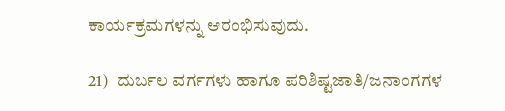ಕಾರ್ಯಕ್ರಮಗಳನ್ನು ಆರಂಭಿಸುವುದು.

21)  ದುರ್ಬಲ ವರ್ಗಗಳು ಹಾಗೂ ಪರಿಶಿಷ್ಟಜಾತಿ/ಜನಾಂಗಗಳ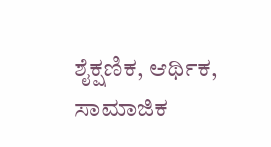ಶೈಕ್ಷಣಿಕ, ಆರ್ಥಿಕ, ಸಾಮಾಜಿಕ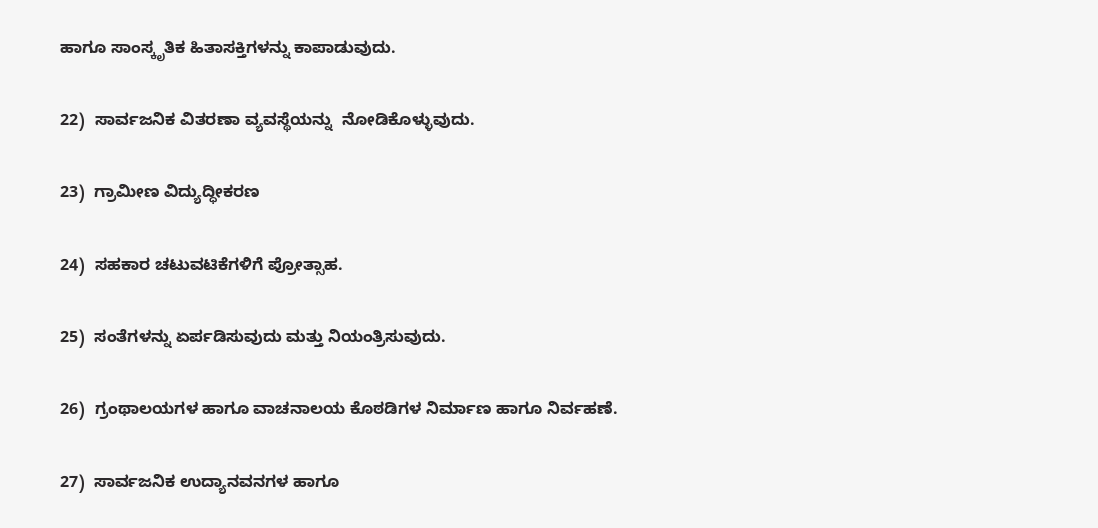ಹಾಗೂ ಸಾಂಸ್ಕೃತಿಕ ಹಿತಾಸಕ್ತಿಗಳನ್ನು ಕಾಪಾಡುವುದು.

22)  ಸಾರ್ವಜನಿಕ ವಿತರಣಾ ವ್ಯವಸ್ಥೆಯನ್ನು  ನೋಡಿಕೊಳ್ಳುವುದು.

23)  ಗ್ರಾಮೀಣ ವಿದ್ಯುದ್ಧೀಕರಣ

24)  ಸಹಕಾರ ಚಟುವಟಿಕೆಗಳಿಗೆ ಪ್ರೋತ್ಸಾಹ.

25)  ಸಂತೆಗಳನ್ನು ಏರ್ಪಡಿಸುವುದು ಮತ್ತು ನಿಯಂತ್ರಿಸುವುದು.

26)  ಗ್ರಂಥಾಲಯಗಳ ಹಾಗೂ ವಾಚನಾಲಯ ಕೊಠಡಿಗಳ ನಿರ್ಮಾಣ ಹಾಗೂ ನಿರ್ವಹಣೆ.

27)  ಸಾರ್ವಜನಿಕ ಉದ್ಯಾನವನಗಳ ಹಾಗೂ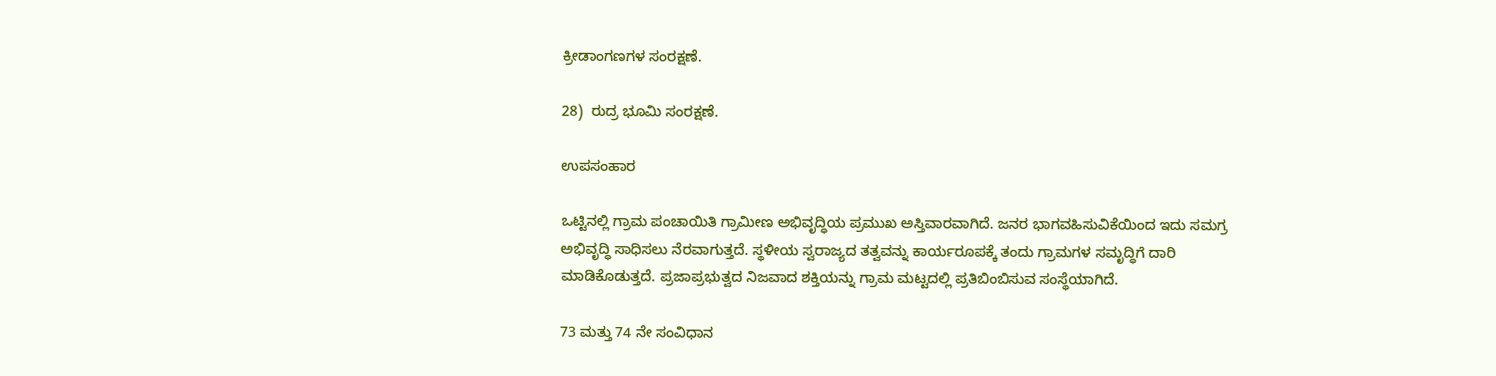ಕ್ರೀಡಾಂಗಣಗಳ ಸಂರಕ್ಷಣೆ.

28)  ರುದ್ರ ಭೂಮಿ ಸಂರಕ್ಷಣೆ.

ಉಪಸಂಹಾರ

ಒಟ್ಟಿನಲ್ಲಿ ಗ್ರಾಮ ಪಂಚಾಯಿತಿ ಗ್ರಾಮೀಣ ಅಭಿವೃದ್ಧಿಯ ಪ್ರಮುಖ ಅಸ್ತಿವಾರವಾಗಿದೆ. ಜನರ ಭಾಗವಹಿಸುವಿಕೆಯಿಂದ ಇದು ಸಮಗ್ರ ಅಭಿವೃದ್ಧಿ ಸಾಧಿಸಲು ನೆರವಾಗುತ್ತದೆ. ಸ್ಥಳೀಯ ಸ್ವರಾಜ್ಯದ ತತ್ವವನ್ನು ಕಾರ್ಯರೂಪಕ್ಕೆ ತಂದು ಗ್ರಾಮಗಳ ಸಮೃದ್ಧಿಗೆ ದಾರಿ ಮಾಡಿಕೊಡುತ್ತದೆ. ಪ್ರಜಾಪ್ರಭುತ್ವದ ನಿಜವಾದ ಶಕ್ತಿಯನ್ನು ಗ್ರಾಮ ಮಟ್ಟದಲ್ಲಿ ಪ್ರತಿಬಿಂಬಿಸುವ ಸಂಸ್ಥೆಯಾಗಿದೆ.

73 ಮತ್ತು 74 ನೇ ಸಂವಿಧಾನ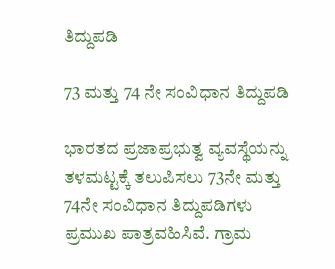ತಿದ್ದುಪಡಿ

73 ಮತ್ತು 74 ನೇ ಸಂವಿಧಾನ ತಿದ್ದುಪಡಿ

ಭಾರತದ ಪ್ರಜಾಪ್ರಭುತ್ವ ವ್ಯವಸ್ಥೆಯನ್ನು ತಳಮಟ್ಟಕ್ಕೆ ತಲುಪಿಸಲು 73ನೇ ಮತ್ತು 74ನೇ ಸಂವಿಧಾನ ತಿದ್ದುಪಡಿಗಳು ಪ್ರಮುಖ ಪಾತ್ರವಹಿಸಿವೆ. ಗ್ರಾಮ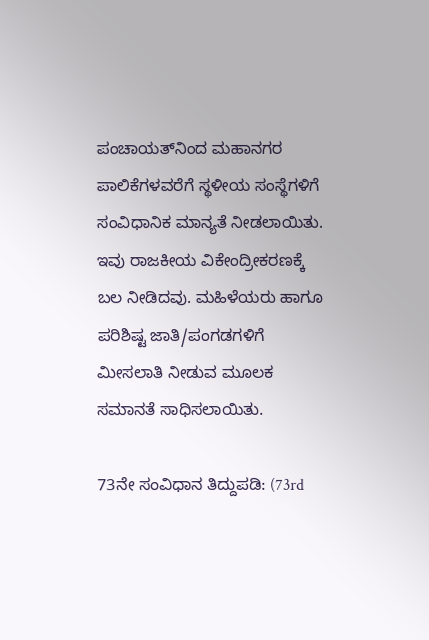ಪಂಚಾಯತ್‌ನಿಂದ ಮಹಾನಗರ ಪಾಲಿಕೆಗಳವರೆಗೆ ಸ್ಥಳೀಯ ಸಂಸ್ಥೆಗಳಿಗೆ ಸಂವಿಧಾನಿಕ ಮಾನ್ಯತೆ ನೀಡಲಾಯಿತು. ಇವು ರಾಜಕೀಯ ವಿಕೇಂದ್ರೀಕರಣಕ್ಕೆ ಬಲ ನೀಡಿದವು. ಮಹಿಳೆಯರು ಹಾಗೂ ಪರಿಶಿಷ್ಟ ಜಾತಿ/ಪಂಗಡಗಳಿಗೆ ಮೀಸಲಾತಿ ನೀಡುವ ಮೂಲಕ ಸಮಾನತೆ ಸಾಧಿಸಲಾಯಿತು.

73ನೇ ಸಂವಿಧಾನ ತಿದ್ದುಪಡಿ: (73rd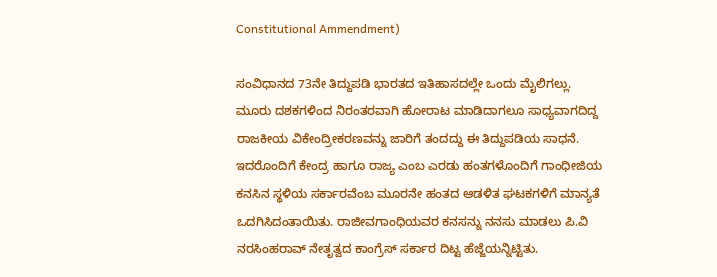Constitutional Ammendment)

ಸಂವಿಧಾನದ 73ನೇ ತಿದ್ದುಪಡಿ ಭಾರತದ ಇತಿಹಾಸದಲ್ಲೇ ಒಂದು ಮೈಲಿಗಲ್ಲು. ಮೂರು ದಶಕಗಳಿಂದ ನಿರಂತರವಾಗಿ ಹೋರಾಟ ಮಾಡಿದಾಗಲೂ ಸಾಧ್ಯವಾಗದಿದ್ದ  ರಾಜಕೀಯ ವಿಕೇಂದ್ರೀಕರಣವನ್ನು ಜಾರಿಗೆ ತಂದದ್ದು ಈ ತಿದ್ದುಪಡಿಯ ಸಾಧನೆ. ಇದರೊಂದಿಗೆ ಕೇಂದ್ರ ಹಾಗೂ ರಾಜ್ಯ ಎಂಬ ಎರಡು ಹಂತಗಳೊಂದಿಗೆ ಗಾಂಧೀಜಿಯ ಕನಸಿನ ಸ್ಥಳಿಯ ಸರ್ಕಾರವೆಂಬ ಮೂರನೇ ಹಂತದ ಆಡಳಿತ ಘಟಕಗಳಿಗೆ ಮಾನ್ಯತೆ  ಒದಗಿಸಿದಂತಾಯಿತು. ರಾಜೀವಗಾಂಧಿಯವರ ಕನಸನ್ನು ನನಸು ಮಾಡಲು ಪಿ.ವಿ ನರಸಿಂಹರಾವ್ ನೇತೃತ್ವದ ಕಾಂಗ್ರೆಸ್ ಸರ್ಕಾರ ದಿಟ್ಟ ಹೆಜ್ಜೆಯನ್ನಿಟ್ಟಿತು.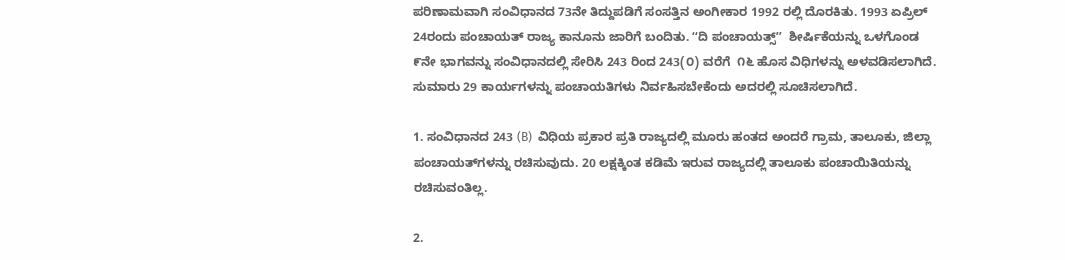ಪರಿಣಾಮವಾಗಿ ಸಂವಿಧಾನದ 73ನೇ ತಿದ್ದುಪಡಿಗೆ ಸಂಸತ್ತಿನ ಅಂಗೀಕಾರ 1992 ರಲ್ಲಿ ದೊರಕಿತು. 1993 ಏಪ್ರಿಲ್ 24ರಂದು ಪಂಚಾಯತ್ ರಾಜ್ಯ ಕಾನೂನು ಜಾರಿಗೆ ಬಂದಿತು. ʻʻದಿ ಪಂಚಾಯತ್ಸ್‌ʼʼ  ಶೀರ್ಷಿಕೆಯನ್ನು ಒಳಗೊಂಡ ೯ನೇ ಭಾಗವನ್ನು ಸಂವಿಧಾನದಲ್ಲಿ ಸೇರಿಸಿ 243 ರಿಂದ 243(೦) ವರೆಗೆ  ೧೬ ಹೊಸ ವಿಧಿಗಳನ್ನು ಅಳವಡಿಸಲಾಗಿದೆ. ಸುಮಾರು 29 ಕಾರ್ಯಗಳನ್ನು ಪಂಚಾಯತಿಗಳು ನಿರ್ವಹಿಸಬೇಕೆಂದು ಅದರಲ್ಲಿ ಸೂಚಿಸಲಾಗಿದೆ.

1. ಸಂವಿಧಾನದ 243 (B)  ವಿಧಿಯ ಪ್ರಕಾರ ಪ್ರತಿ ರಾಜ್ಯದಲ್ಲಿ ಮೂರು ಹಂತದ ಅಂದರೆ ಗ್ರಾಮ, ತಾಲೂಕು, ಜಿಲ್ಲಾ ಪಂಚಾಯತ್‌ಗಳನ್ನು ರಚಿಸುವುದು. 20 ಲಕ್ಷಕ್ಕಿಂತ ಕಡಿಮೆ ಇರುವ ರಾಜ್ಯದಲ್ಲಿ ತಾಲೂಕು ಪಂಚಾಯಿತಿಯನ್ನು ರಚಿಸುವಂತಿಲ್ಲ.

2.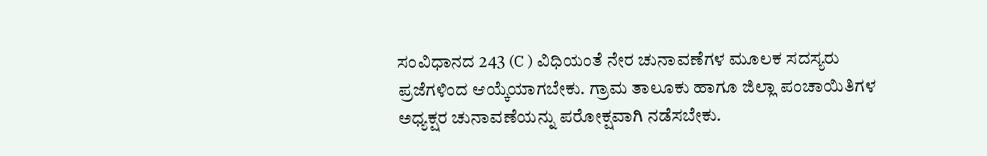ಸಂವಿಧಾನದ 243 (C ) ವಿಧಿಯಂತೆ ನೇರ ಚುನಾವಣೆಗಳ ಮೂಲಕ ಸದಸ್ಯರು ಪ್ರಜೆಗಳಿಂದ ಆಯ್ಕೆಯಾಗಬೇಕು. ಗ್ರಾಮ ತಾಲೂಕು ಹಾಗೂ ಜಿಲ್ಲಾ ಪಂಚಾಯಿತಿಗಳ ಅಧ್ಯಕ್ಷರ ಚುನಾವಣೆಯನ್ನು ಪರೋಕ್ಷವಾಗಿ ನಡೆಸಬೇಕು.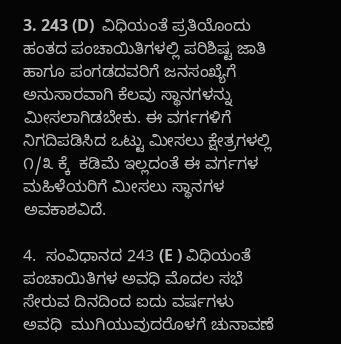3. 243 (D)  ವಿಧಿಯಂತೆ ಪ್ರತಿಯೊಂದು ಹಂತದ ಪಂಚಾಯಿತಿಗಳಲ್ಲಿ ಪರಿಶಿಷ್ಟ ಜಾತಿ ಹಾಗೂ ಪಂಗಡದವರಿಗೆ ಜನಸಂಖ್ಯೆಗೆ ಅನುಸಾರವಾಗಿ ಕೆಲವು ಸ್ಥಾನಗಳನ್ನು ಮೀಸಲಾಗಿಡಬೇಕು. ಈ ವರ್ಗಗಳಿಗೆ ನಿಗದಿಪಡಿಸಿದ ಒಟ್ಟು ಮೀಸಲು ಕ್ಷೇತ್ರಗಳಲ್ಲಿ ೧/೩ ಕ್ಕೆ  ಕಡಿಮೆ ಇಲ್ಲದಂತೆ ಈ ವರ್ಗಗಳ ಮಹಿಳೆಯರಿಗೆ ಮೀಸಲು ಸ್ಥಾನಗಳ ಅವಕಾಶವಿದೆ.

4.  ಸಂವಿಧಾನದ 243 (E ) ವಿಧಿಯಂತೆ ಪಂಚಾಯಿತಿಗಳ ಅವಧಿ ಮೊದಲ ಸಭೆ ಸೇರುವ ದಿನದಿಂದ ಐದು ವರ್ಷಗಳು ಅವಧಿ  ಮುಗಿಯುವುದರೊಳಗೆ ಚುನಾವಣೆ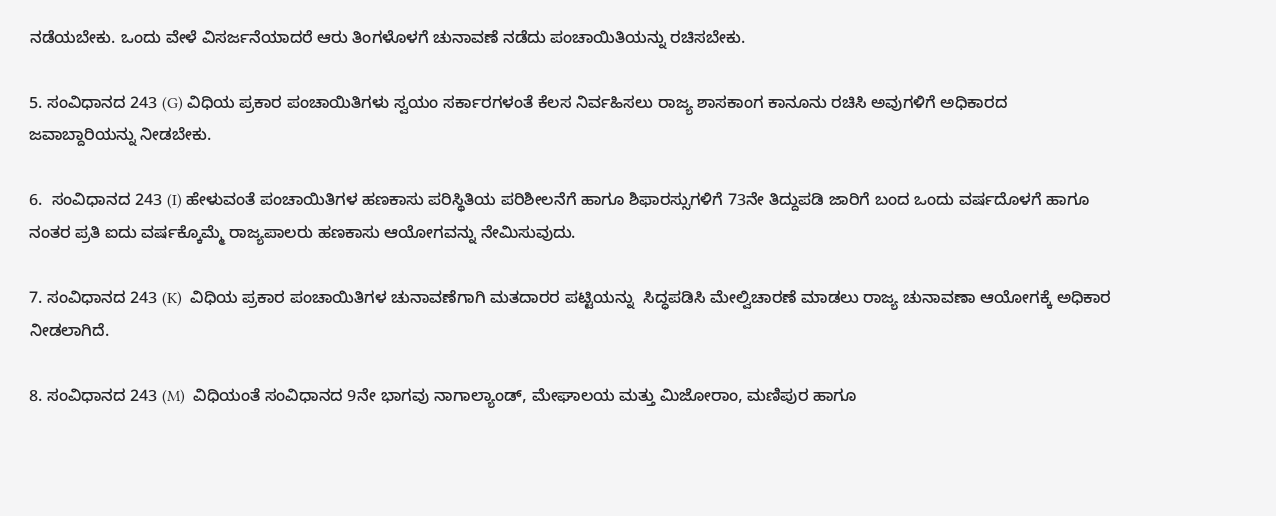ನಡೆಯಬೇಕು. ಒಂದು ವೇಳೆ ವಿಸರ್ಜನೆಯಾದರೆ ಆರು ತಿಂಗಳೊಳಗೆ ಚುನಾವಣೆ ನಡೆದು ಪಂಚಾಯಿತಿಯನ್ನು ರಚಿಸಬೇಕು.

5. ಸಂವಿಧಾನದ 243 (G) ವಿಧಿಯ ಪ್ರಕಾರ ಪಂಚಾಯಿತಿಗಳು ಸ್ವಯಂ ಸರ್ಕಾರಗಳಂತೆ ಕೆಲಸ ನಿರ್ವಹಿಸಲು ರಾಜ್ಯ ಶಾಸಕಾಂಗ ಕಾನೂನು ರಚಿಸಿ ಅವುಗಳಿಗೆ ಅಧಿಕಾರದ ಜವಾಬ್ದಾರಿಯನ್ನು ನೀಡಬೇಕು.

6.  ಸಂವಿಧಾನದ 243 (I) ಹೇಳುವಂತೆ ಪಂಚಾಯಿತಿಗಳ ಹಣಕಾಸು ಪರಿಸ್ಥಿತಿಯ ಪರಿಶೀಲನೆಗೆ ಹಾಗೂ ಶಿಫಾರಸ್ಸುಗಳಿಗೆ 73ನೇ ತಿದ್ದುಪಡಿ ಜಾರಿಗೆ ಬಂದ ಒಂದು ವರ್ಷದೊಳಗೆ ಹಾಗೂ ನಂತರ ಪ್ರತಿ ಐದು ವರ್ಷಕ್ಕೊಮ್ಮೆ ರಾಜ್ಯಪಾಲರು ಹಣಕಾಸು ಆಯೋಗವನ್ನು ನೇಮಿಸುವುದು.

7. ಸಂವಿಧಾನದ 243 (K)  ವಿಧಿಯ ಪ್ರಕಾರ ಪಂಚಾಯಿತಿಗಳ ಚುನಾವಣೆಗಾಗಿ ಮತದಾರರ ಪಟ್ಟಿಯನ್ನು  ಸಿದ್ಧಪಡಿಸಿ ಮೇಲ್ವಿಚಾರಣೆ ಮಾಡಲು ರಾಜ್ಯ ಚುನಾವಣಾ ಆಯೋಗಕ್ಕೆ ಅಧಿಕಾರ ನೀಡಲಾಗಿದೆ.

8. ಸಂವಿಧಾನದ 243 (M)  ವಿಧಿಯಂತೆ ಸಂವಿಧಾನದ 9ನೇ ಭಾಗವು ನಾಗಾಲ್ಯಾಂಡ್, ಮೇಘಾಲಯ ಮತ್ತು ಮಿಜೋರಾಂ, ಮಣಿಪುರ ಹಾಗೂ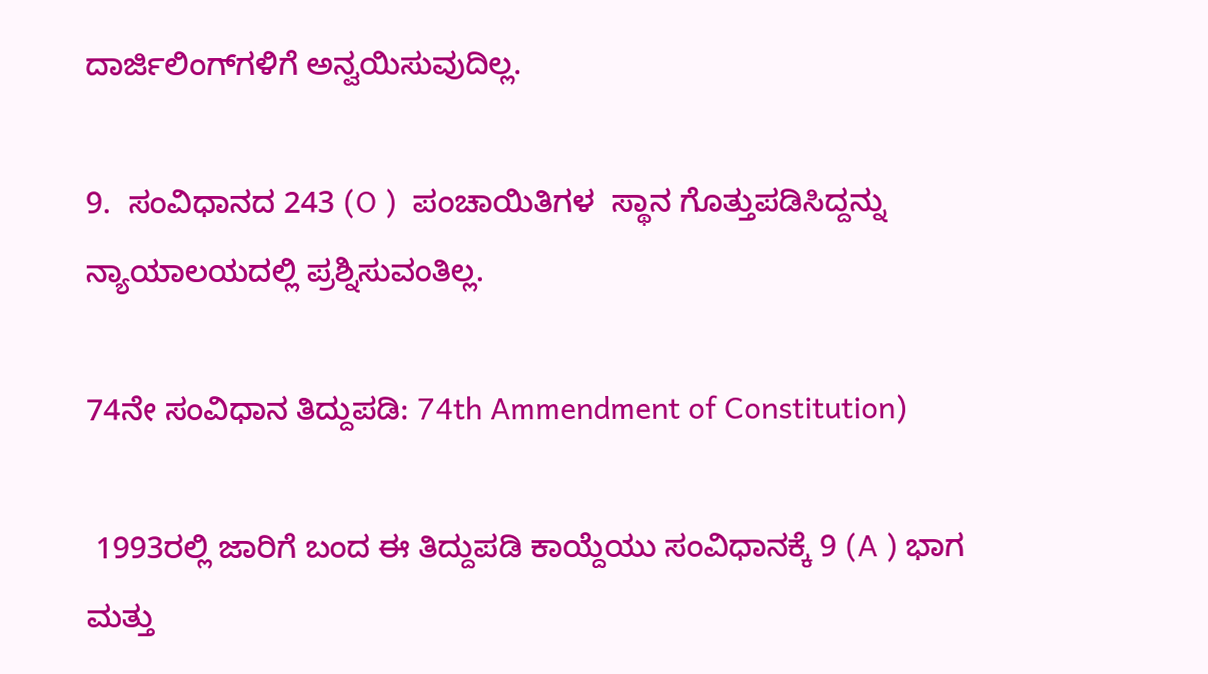ದಾರ್ಜಿಲಿಂಗ್‌ಗಳಿಗೆ ಅನ್ವಯಿಸುವುದಿಲ್ಲ.

9.  ಸಂವಿಧಾನದ 243 (O )  ಪಂಚಾಯಿತಿಗಳ  ಸ್ಥಾನ ಗೊತ್ತುಪಡಿಸಿದ್ದನ್ನು ನ್ಯಾಯಾಲಯದಲ್ಲಿ ಪ್ರಶ್ನಿಸುವಂತಿಲ್ಲ.

74ನೇ ಸಂವಿಧಾನ ತಿದ್ದುಪಡಿ: 74th Ammendment of Constitution)

 1993ರಲ್ಲಿ ಜಾರಿಗೆ ಬಂದ ಈ ತಿದ್ದುಪಡಿ ಕಾಯ್ದೆಯು ಸಂವಿಧಾನಕ್ಕೆ 9 (A ) ಭಾಗ ಮತ್ತು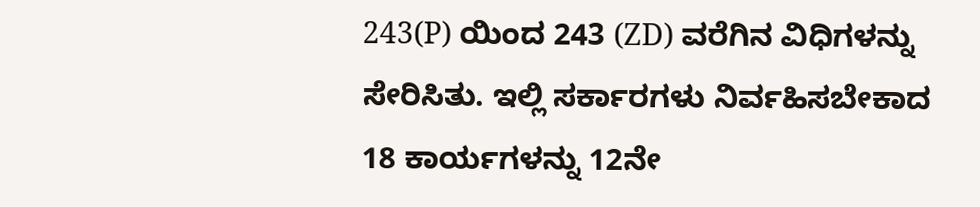243(P) ಯಿಂದ 243 (ZD) ವರೆಗಿನ ವಿಧಿಗಳನ್ನು ಸೇರಿಸಿತು. ಇಲ್ಲಿ ಸರ್ಕಾರಗಳು ನಿರ್ವಹಿಸಬೇಕಾದ 18 ಕಾರ್ಯಗಳನ್ನು 12ನೇ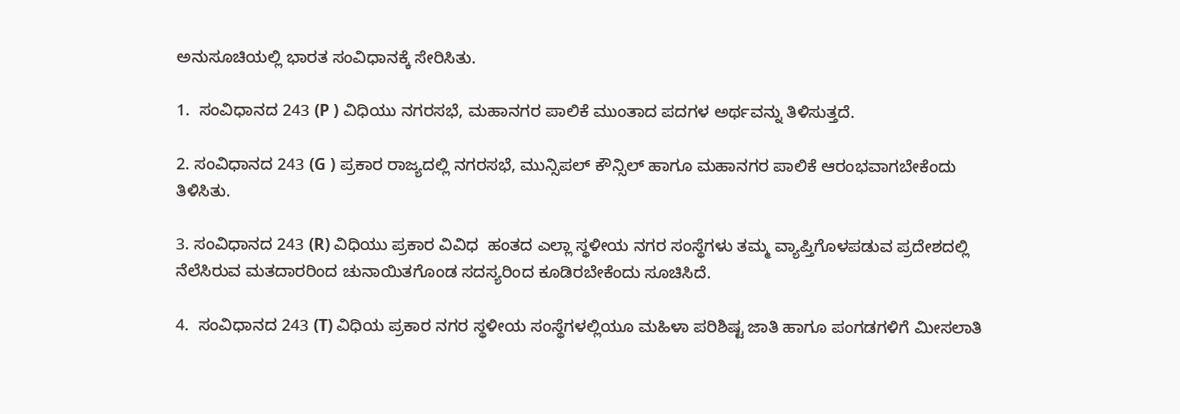ಅನುಸೂಚಿಯಲ್ಲಿ ಭಾರತ ಸಂವಿಧಾನಕ್ಕೆ ಸೇರಿಸಿತು.

1.  ಸಂವಿಧಾನದ 243 (P ) ವಿಧಿಯು ನಗರಸಭೆ, ಮಹಾನಗರ ಪಾಲಿಕೆ ಮುಂತಾದ ಪದಗಳ ಅರ್ಥವನ್ನು ತಿಳಿಸುತ್ತದೆ.

2. ಸಂವಿಧಾನದ 243 (G ) ಪ್ರಕಾರ ರಾಜ್ಯದಲ್ಲಿ ನಗರಸಭೆ, ಮುನ್ಸಿಪಲ್ ಕೌನ್ಸಿಲ್ ಹಾಗೂ ಮಹಾನಗರ ಪಾಲಿಕೆ ಆರಂಭವಾಗಬೇಕೆಂದು ತಿಳಿಸಿತು.

3. ಸಂವಿಧಾನದ 243 (R) ವಿಧಿಯು ಪ್ರಕಾರ ವಿವಿಧ  ಹಂತದ ಎಲ್ಲಾ ಸ್ಥಳೀಯ ನಗರ ಸಂಸ್ಥೆಗಳು ತಮ್ಮ ವ್ಯಾಪ್ತಿಗೊಳಪಡುವ ಪ್ರದೇಶದಲ್ಲಿ ನೆಲೆಸಿರುವ ಮತದಾರರಿಂದ ಚುನಾಯಿತಗೊಂಡ ಸದಸ್ಯರಿಂದ ಕೂಡಿರಬೇಕೆಂದು ಸೂಚಿಸಿದೆ.

4.  ಸಂವಿಧಾನದ 243 (T) ವಿಧಿಯ ಪ್ರಕಾರ ನಗರ ಸ್ಥಳೀಯ ಸಂಸ್ಥೆಗಳಲ್ಲಿಯೂ ಮಹಿಳಾ ಪರಿಶಿಷ್ಟ ಜಾತಿ ಹಾಗೂ ಪಂಗಡಗಳಿಗೆ ಮೀಸಲಾತಿ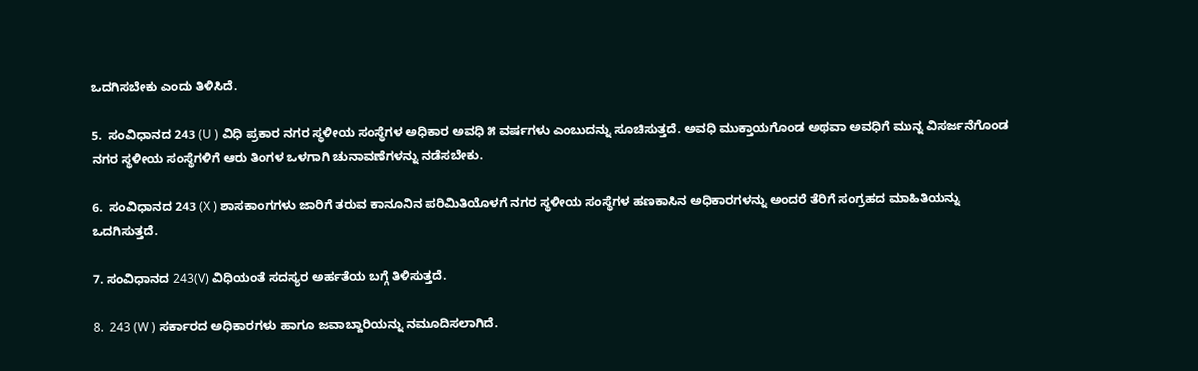ಒದಗಿಸಬೇಕು ಎಂದು ತಿಳಿಸಿದೆ.

5.  ಸಂವಿಧಾನದ 243 (U ) ವಿಧಿ ಪ್ರಕಾರ ನಗರ ಸ್ಥಳೀಯ ಸಂಸ್ಥೆಗಳ ಅಧಿಕಾರ ಅವಧಿ ೫ ವರ್ಷಗಳು ಎಂಬುದನ್ನು ಸೂಚಿಸುತ್ತದೆ. ಅವಧಿ ಮುಕ್ತಾಯಗೊಂಡ ಅಥವಾ ಅವಧಿಗೆ ಮುನ್ನ ವಿಸರ್ಜನೆಗೊಂಡ ನಗರ ಸ್ಥಳೀಯ ಸಂಸ್ಥೆಗಳಿಗೆ ಆರು ತಿಂಗಳ ಒಳಗಾಗಿ ಚುನಾವಣೆಗಳನ್ನು ನಡೆಸಬೇಕು.

6.  ಸಂವಿಧಾನದ 243 (X ) ಶಾಸಕಾಂಗಗಳು ಜಾರಿಗೆ ತರುವ ಕಾನೂನಿನ ಪರಿಮಿತಿಯೊಳಗೆ ನಗರ ಸ್ಥಳೀಯ ಸಂಸ್ಥೆಗಳ ಹಣಕಾಸಿನ ಅಧಿಕಾರಗಳನ್ನು ಅಂದರೆ ತೆರಿಗೆ ಸಂಗ್ರಹದ ಮಾಹಿತಿಯನ್ನು ಒದಗಿಸುತ್ತದೆ.

7. ಸಂವಿಧಾನದ 243(V) ವಿಧಿಯಂತೆ ಸದಸ್ಯರ ಅರ್ಹತೆಯ ಬಗ್ಗೆ ತಿಳಿಸುತ್ತದೆ.

8.  243 (W ) ಸರ್ಕಾರದ ಅಧಿಕಾರಗಳು ಹಾಗೂ ಜವಾಬ್ದಾರಿಯನ್ನು ನಮೂದಿಸಲಾಗಿದೆ.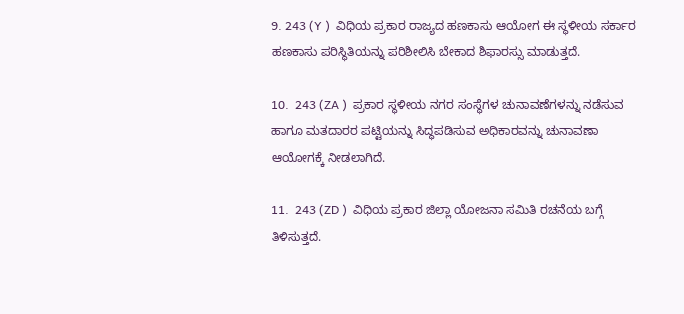9. 243 (Y )  ವಿಧಿಯ ಪ್ರಕಾರ ರಾಜ್ಯದ ಹಣಕಾಸು ಆಯೋಗ ಈ ಸ್ಥಳೀಯ ಸರ್ಕಾರ ಹಣಕಾಸು ಪರಿಸ್ಥಿತಿಯನ್ನು ಪರಿಶೀಲಿಸಿ ಬೇಕಾದ ಶಿಫಾರಸ್ಸು ಮಾಡುತ್ತದೆ.

10.  243 (ZA )  ಪ್ರಕಾರ ಸ್ಥಳೀಯ ನಗರ ಸಂಸ್ಥೆಗಳ ಚುನಾವಣೆಗಳನ್ನು ನಡೆಸುವ ಹಾಗೂ ಮತದಾರರ ಪಟ್ಟಿಯನ್ನು ಸಿದ್ಧಪಡಿಸುವ ಅಧಿಕಾರವನ್ನು ಚುನಾವಣಾ ಆಯೋಗಕ್ಕೆ ನೀಡಲಾಗಿದೆ.

11.  243 (ZD )  ವಿಧಿಯ ಪ್ರಕಾರ ಜಿಲ್ಲಾ ಯೋಜನಾ ಸಮಿತಿ ರಚನೆಯ ಬಗ್ಗೆ ತಿಳಿಸುತ್ತದೆ.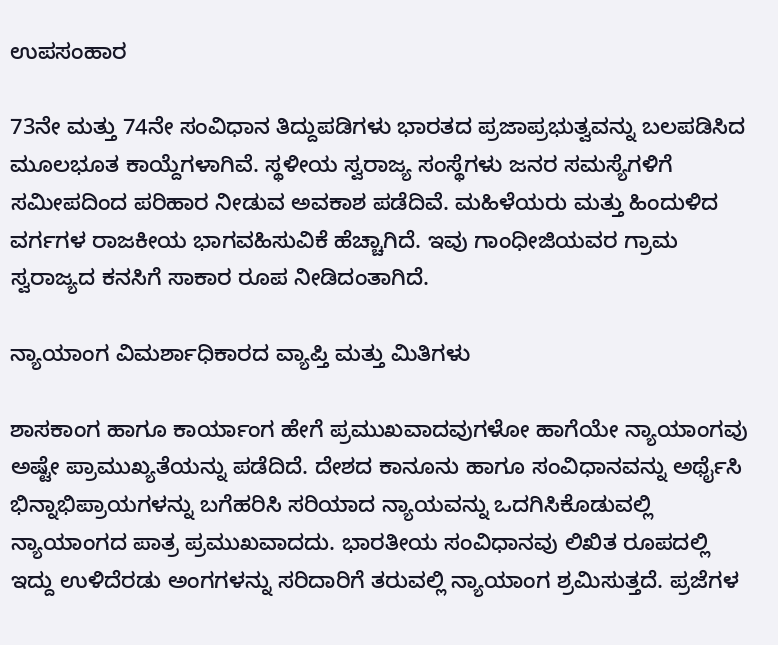ಉಪಸಂಹಾರ

73ನೇ ಮತ್ತು 74ನೇ ಸಂವಿಧಾನ ತಿದ್ದುಪಡಿಗಳು ಭಾರತದ ಪ್ರಜಾಪ್ರಭುತ್ವವನ್ನು ಬಲಪಡಿಸಿದ ಮೂಲಭೂತ ಕಾಯ್ದೆಗಳಾಗಿವೆ. ಸ್ಥಳೀಯ ಸ್ವರಾಜ್ಯ ಸಂಸ್ಥೆಗಳು ಜನರ ಸಮಸ್ಯೆಗಳಿಗೆ ಸಮೀಪದಿಂದ ಪರಿಹಾರ ನೀಡುವ ಅವಕಾಶ ಪಡೆದಿವೆ. ಮಹಿಳೆಯರು ಮತ್ತು ಹಿಂದುಳಿದ ವರ್ಗಗಳ ರಾಜಕೀಯ ಭಾಗವಹಿಸುವಿಕೆ ಹೆಚ್ಚಾಗಿದೆ. ಇವು ಗಾಂಧೀಜಿಯವರ ಗ್ರಾಮ ಸ್ವರಾಜ್ಯದ ಕನಸಿಗೆ ಸಾಕಾರ ರೂಪ ನೀಡಿದಂತಾಗಿದೆ.

ನ್ಯಾಯಾಂಗ ವಿಮರ್ಶಾಧಿಕಾರದ ವ್ಯಾಪ್ತಿ ಮತ್ತು ಮಿತಿಗಳು

ಶಾಸಕಾಂಗ ಹಾಗೂ ಕಾರ್ಯಾಂಗ ಹೇಗೆ ಪ್ರಮುಖವಾದವುಗಳೋ ಹಾಗೆಯೇ ನ್ಯಾಯಾಂಗವು ಅಷ್ಟೇ ಪ್ರಾಮುಖ್ಯತೆಯನ್ನು ಪಡೆದಿದೆ. ದೇಶದ ಕಾನೂನು ಹಾಗೂ ಸಂವಿಧಾನವನ್ನು ಅರ್ಥೈಸಿ ಭಿನ್ನಾಭಿಪ್ರಾಯಗಳನ್ನು ಬಗೆಹರಿಸಿ ಸರಿಯಾದ ನ್ಯಾಯವನ್ನು ಒದಗಿಸಿಕೊಡುವಲ್ಲಿ ನ್ಯಾಯಾಂಗದ ಪಾತ್ರ ಪ್ರಮುಖವಾದದು. ಭಾರತೀಯ ಸಂವಿಧಾನವು ಲಿಖಿತ ರೂಪದಲ್ಲಿ ಇದ್ದು ಉಳಿದೆರಡು ಅಂಗಗಳನ್ನು ಸರಿದಾರಿಗೆ ತರುವಲ್ಲಿ ನ್ಯಾಯಾಂಗ ಶ್ರಮಿಸುತ್ತದೆ. ಪ್ರಜೆಗಳ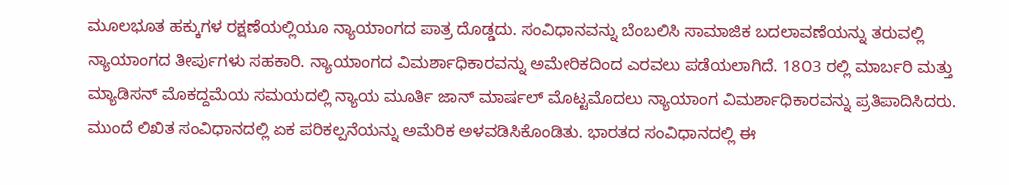ಮೂಲಭೂತ ಹಕ್ಕುಗಳ ರಕ್ಷಣೆಯಲ್ಲಿಯೂ ನ್ಯಾಯಾಂಗದ ಪಾತ್ರ ದೊಡ್ಡದು. ಸಂವಿಧಾನವನ್ನು ಬೆಂಬಲಿಸಿ ಸಾಮಾಜಿಕ ಬದಲಾವಣೆಯನ್ನು ತರುವಲ್ಲಿ ನ್ಯಾಯಾಂಗದ ತೀರ್ಪುಗಳು ಸಹಕಾರಿ. ನ್ಯಾಯಾಂಗದ ವಿಮರ್ಶಾಧಿಕಾರವನ್ನು ಅಮೇರಿಕದಿಂದ ಎರವಲು ಪಡೆಯಲಾಗಿದೆ. 18೦3 ರಲ್ಲಿ ಮಾರ್ಬರಿ ಮತ್ತು ಮ್ಯಾಡಿಸನ್ ಮೊಕದ್ದಮೆಯ ಸಮಯದಲ್ಲಿ ನ್ಯಾಯ ಮೂರ್ತಿ ಜಾನ್ ಮಾರ್ಷಲ್ ಮೊಟ್ಟಮೊದಲು ನ್ಯಾಯಾಂಗ ವಿಮರ್ಶಾಧಿಕಾರವನ್ನು ಪ್ರತಿಪಾದಿಸಿದರು. ಮುಂದೆ ಲಿಖಿತ ಸಂವಿಧಾನದಲ್ಲಿ ಏಕ ಪರಿಕಲ್ಪನೆಯನ್ನು ಅಮೆರಿಕ ಅಳವಡಿಸಿಕೊಂಡಿತು. ಭಾರತದ ಸಂವಿಧಾನದಲ್ಲಿ ಈ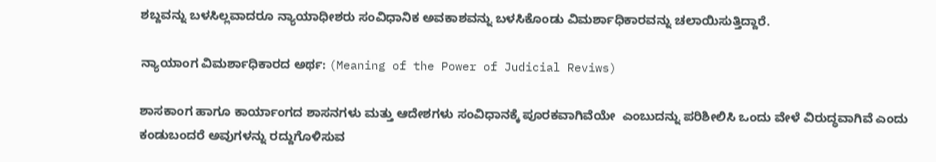ಶಬ್ದವನ್ನು ಬಳಸಿಲ್ಲವಾದರೂ ನ್ಯಾಯಾಧೀಶರು ಸಂವಿಧಾನಿಕ ಅವಕಾಶವನ್ನು ಬಳಸಿಕೊಂಡು ವಿಮರ್ಶಾಧಿಕಾರವನ್ನು ಚಲಾಯಿಸುತ್ತಿದ್ದಾರೆ.

ನ್ಯಾಯಾಂಗ ವಿಮರ್ಶಾಧಿಕಾರದ ಅರ್ಥ: (Meaning of the Power of Judicial Reviws)

ಶಾಸಕಾಂಗ ಹಾಗೂ ಕಾರ್ಯಾಂಗದ ಶಾಸನಗಳು ಮತ್ತು ಆದೇಶಗಳು ಸಂವಿಧಾನಕ್ಕೆ ಪೂರಕವಾಗಿವೆಯೇ  ಎಂಬುದನ್ನು ಪರಿಶೀಲಿಸಿ ಒಂದು ವೇಳೆ ವಿರುದ್ಧವಾಗಿವೆ ಎಂದು ಕಂಡುಬಂದರೆ ಅವುಗಳನ್ನು ರದ್ದುಗೊಳಿಸುವ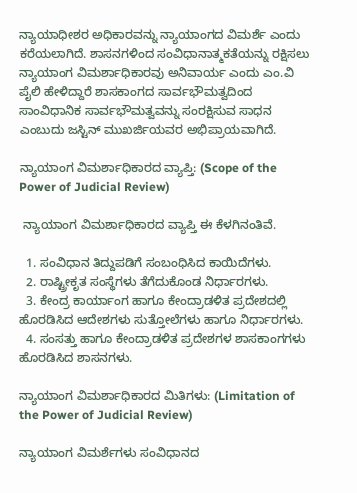ನ್ಯಾಯಾಧೀಶರ ಅಧಿಕಾರವನ್ನು ನ್ಯಾಯಾಂಗದ ವಿಮರ್ಶೆ ಎಂದು ಕರೆಯಲಾಗಿದೆ. ಶಾಸನಗಳಿಂದ ಸಂವಿಧಾನಾತ್ಮಕತೆಯನ್ನು ರಕ್ಷಿಸಲು ನ್ಯಾಯಾಂಗ ವಿಮರ್ಶಾಧಿಕಾರವು ಅನಿವಾರ್ಯ ಎಂದು ಎಂ.ವಿ ಪೈಲಿ ಹೇಳಿದ್ದಾರೆ ಶಾಸಕಾಂಗದ ಸಾರ್ವಭೌಮತ್ವದಿಂದ ಸಾಂವಿಧಾನಿಕ ಸಾರ್ವಭೌಮತ್ವವನ್ನು ಸಂರಕ್ಷಿಸುವ ಸಾಧನ ಎಂಬುದು ಜಸ್ಟಿನ್ ಮುಖರ್ಜಿಯವರ ಅಭಿಪ್ರಾಯವಾಗಿದೆ.

ನ್ಯಾಯಾಂಗ ವಿಮರ್ಶಾಧಿಕಾರದ ವ್ಯಾಪ್ತಿ: (Scope of the Power of Judicial Review)

 ನ್ಯಾಯಾಂಗ ವಿಮರ್ಶಾಧಿಕಾರದ ವ್ಯಾಪ್ತಿ ಈ ಕೆಳಗಿನಂತಿವೆ.

  1. ಸಂವಿಧಾನ ತಿದ್ದುಪಡಿಗೆ ಸಂಬಂಧಿಸಿದ ಕಾಯಿದೆಗಳು.
  2. ರಾಷ್ಟ್ರೀಕೃತ ಸಂಸ್ಥೆಗಳು ತೆಗೆದುಕೊಂಡ ನಿರ್ಧಾರಗಳು.
  3. ಕೇಂದ್ರ ಕಾರ್ಯಾಂಗ ಹಾಗೂ ಕೇಂದ್ರಾಡಳಿತ ಪ್ರದೇಶದಲ್ಲಿ ಹೊರಡಿಸಿದ ಆದೇಶಗಳು ಸುತ್ತೋಲೆಗಳು ಹಾಗೂ ನಿರ್ಧಾರಗಳು.
  4. ಸಂಸತ್ತು ಹಾಗೂ ಕೇಂದ್ರಾಡಳಿತ ಪ್ರದೇಶಗಳ ಶಾಸಕಾಂಗಗಳು ಹೊರಡಿಸಿದ ಶಾಸನಗಳು.

ನ್ಯಾಯಾಂಗ ವಿಮರ್ಶಾಧಿಕಾರದ ಮಿತಿಗಳು: (Limitation of the Power of Judicial Review)

ನ್ಯಾಯಾಂಗ ವಿಮರ್ಶೆಗಳು ಸಂವಿಧಾನದ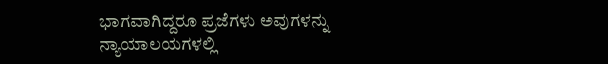ಭಾಗವಾಗಿದ್ದರೂ ಪ್ರಜೆಗಳು ಅವುಗಳನ್ನು ನ್ಯಾಯಾಲಯಗಳಲ್ಲಿ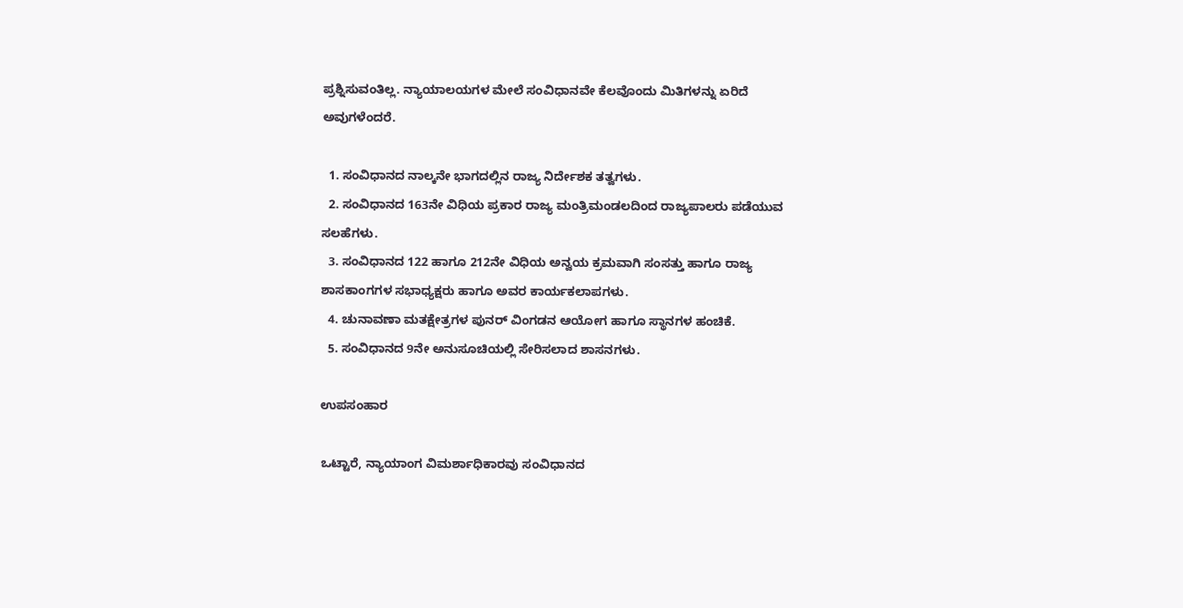ಪ್ರಶ್ನಿಸುವಂತಿಲ್ಲ. ನ್ಯಾಯಾಲಯಗಳ ಮೇಲೆ ಸಂವಿಧಾನವೇ ಕೆಲವೊಂದು ಮಿತಿಗಳನ್ನು ಏರಿದೆ ಅವುಗಳೆಂದರೆ.

  1. ಸಂವಿಧಾನದ ನಾಲ್ಕನೇ ಭಾಗದಲ್ಲಿನ ರಾಜ್ಯ ನಿರ್ದೇಶಕ ತತ್ವಗಳು.
  2. ಸಂವಿಧಾನದ 163ನೇ ವಿಧಿಯ ಪ್ರಕಾರ ರಾಜ್ಯ ಮಂತ್ರಿಮಂಡಲದಿಂದ ರಾಜ್ಯಪಾಲರು ಪಡೆಯುವ ಸಲಹೆಗಳು.
  3. ಸಂವಿಧಾನದ 122 ಹಾಗೂ 212ನೇ ವಿಧಿಯ ಅನ್ವಯ ಕ್ರಮವಾಗಿ ಸಂಸತ್ತು ಹಾಗೂ ರಾಜ್ಯ ಶಾಸಕಾಂಗಗಳ ಸಭಾಧ್ಯಕ್ಷರು ಹಾಗೂ ಅವರ ಕಾರ್ಯಕಲಾಪಗಳು.
  4. ಚುನಾವಣಾ ಮತಕ್ಷೇತ್ರಗಳ ಪುನರ್ ವಿಂಗಡನ ಆಯೋಗ ಹಾಗೂ ಸ್ಥಾನಗಳ ಹಂಚಿಕೆ.
  5. ಸಂವಿಧಾನದ 9ನೇ ಅನುಸೂಚಿಯಲ್ಲಿ ಸೇರಿಸಲಾದ ಶಾಸನಗಳು.

ಉಪಸಂಹಾರ

ಒಟ್ಟಾರೆ, ನ್ಯಾಯಾಂಗ ವಿಮರ್ಶಾಧಿಕಾರವು ಸಂವಿಧಾನದ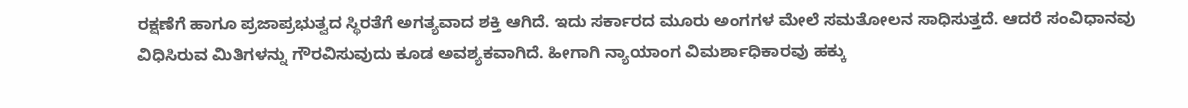ರಕ್ಷಣೆಗೆ ಹಾಗೂ ಪ್ರಜಾಪ್ರಭುತ್ವದ ಸ್ಥಿರತೆಗೆ ಅಗತ್ಯವಾದ ಶಕ್ತಿ ಆಗಿದೆ. ಇದು ಸರ್ಕಾರದ ಮೂರು ಅಂಗಗಳ ಮೇಲೆ ಸಮತೋಲನ ಸಾಧಿಸುತ್ತದೆ. ಆದರೆ ಸಂವಿಧಾನವು ವಿಧಿಸಿರುವ ಮಿತಿಗಳನ್ನು ಗೌರವಿಸುವುದು ಕೂಡ ಅವಶ್ಯಕವಾಗಿದೆ. ಹೀಗಾಗಿ ನ್ಯಾಯಾಂಗ ವಿಮರ್ಶಾಧಿಕಾರವು ಹಕ್ಕು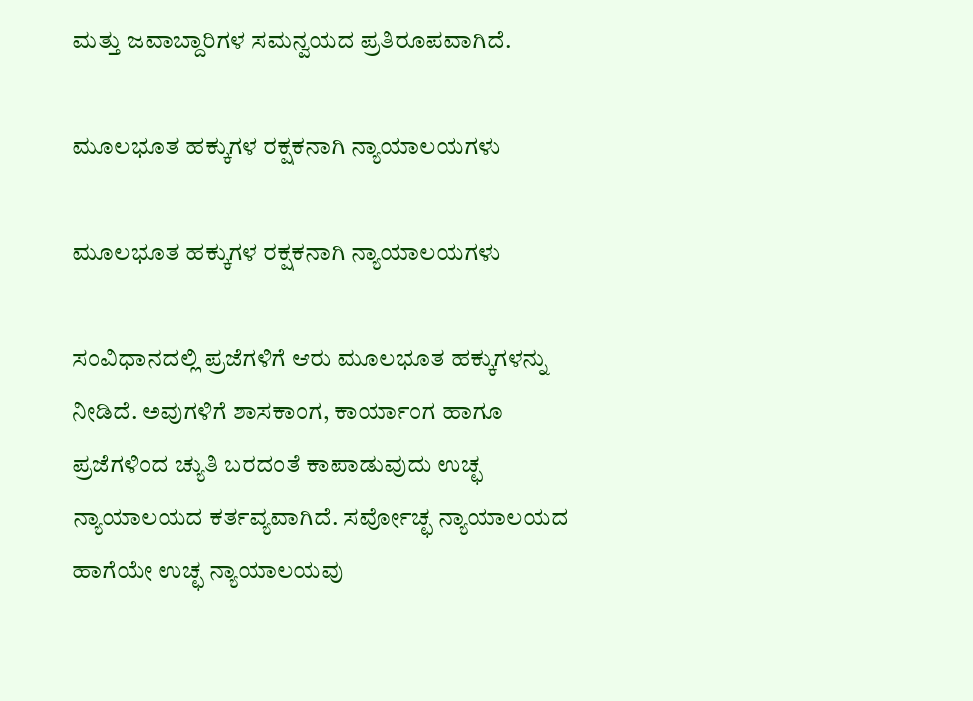ಮತ್ತು ಜವಾಬ್ದಾರಿಗಳ ಸಮನ್ವಯದ ಪ್ರತಿರೂಪವಾಗಿದೆ.

ಮೂಲಭೂತ ಹಕ್ಕುಗಳ ರಕ್ಷಕನಾಗಿ ನ್ಯಾಯಾಲಯಗಳು

ಮೂಲಭೂತ ಹಕ್ಕುಗಳ ರಕ್ಷಕನಾಗಿ ನ್ಯಾಯಾಲಯಗಳು

ಸಂವಿಧಾನದಲ್ಲಿ ಪ್ರಜೆಗಳಿಗೆ ಆರು ಮೂಲಭೂತ ಹಕ್ಕುಗಳನ್ನು ನೀಡಿದೆ. ಅವುಗಳಿಗೆ ಶಾಸಕಾಂಗ, ಕಾರ್ಯಾಂಗ ಹಾಗೂ ಪ್ರಜೆಗಳಿಂದ ಚ್ಯುತಿ ಬರದಂತೆ ಕಾಪಾಡುವುದು ಉಚ್ಛ ನ್ಯಾಯಾಲಯದ ಕರ್ತವ್ಯವಾಗಿದೆ. ಸರ್ವೋಚ್ಛ ನ್ಯಾಯಾಲಯದ ಹಾಗೆಯೇ ಉಚ್ಛ ನ್ಯಾಯಾಲಯವು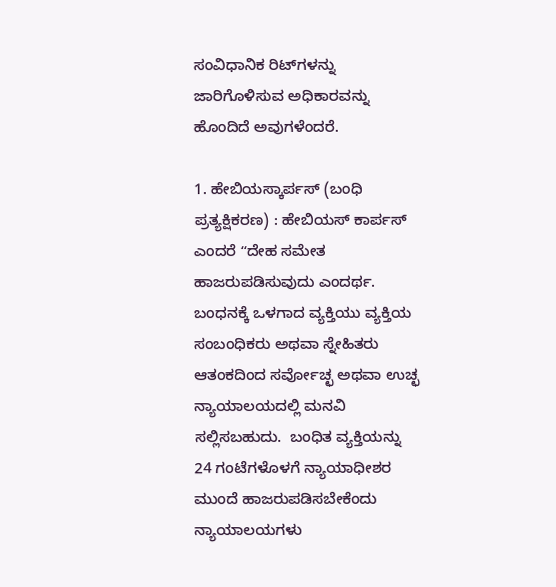ಸಂವಿಧಾನಿಕ ರಿಟ್‌ಗಳನ್ನು ಜಾರಿಗೊಳಿಸುವ ಅಧಿಕಾರವನ್ನು ಹೊಂದಿದೆ ಅವುಗಳೆಂದರೆ.

1. ಹೇಬಿಯಸ್ಕಾರ್ಪಸ್ (ಬಂಧಿ ಪ್ರತ್ಯಕ್ಷಿಕರಣ) : ಹೇಬಿಯಸ್ ಕಾರ್ಪಸ್ ಎಂದರೆ ʻʻದೇಹ ಸಮೇತ ಹಾಜರುಪಡಿಸುವುದು ಎಂದರ್ಥ. ಬಂಧನಕ್ಕೆ ಒಳಗಾದ ವ್ಯಕ್ತಿಯು ವ್ಯಕ್ತಿಯ ಸಂಬಂಧಿಕರು ಅಥವಾ ಸ್ನೇಹಿತರು ಆತಂಕದಿಂದ ಸರ್ವೋಚ್ಛ ಅಥವಾ ಉಚ್ಛ ನ್ಯಾಯಾಲಯದಲ್ಲಿ ಮನವಿ ಸಲ್ಲಿಸಬಹುದು.  ಬಂಧಿತ ವ್ಯಕ್ತಿಯನ್ನು 24 ಗಂಟೆಗಳೊಳಗೆ ನ್ಯಾಯಾಧೀಶರ ಮುಂದೆ ಹಾಜರುಪಡಿಸಬೇಕೆಂದು ನ್ಯಾಯಾಲಯಗಳು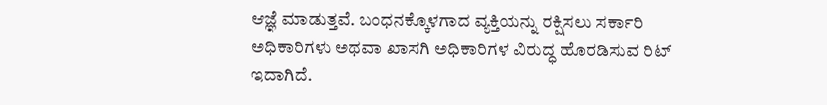ಆಜ್ಞೆ ಮಾಡುತ್ತವೆ. ಬಂಧನಕ್ಕೊಳಗಾದ ವ್ಯಕ್ತಿಯನ್ನು ರಕ್ಷಿಸಲು ಸರ್ಕಾರಿ ಅಧಿಕಾರಿಗಳು ಅಥವಾ ಖಾಸಗಿ ಅಧಿಕಾರಿಗಳ ವಿರುದ್ಧ ಹೊರಡಿಸುವ ರಿಟ್‌ ಇದಾಗಿದೆ.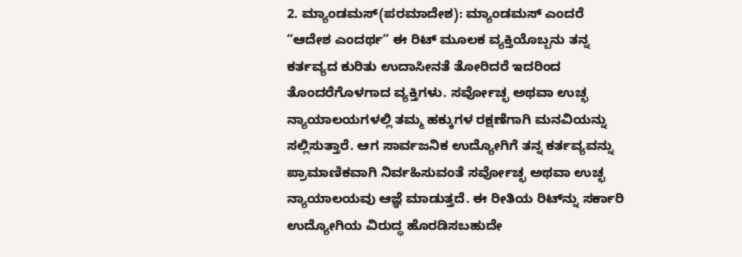2. ಮ್ಯಾಂಡಮಸ್(ಪರಮಾದೇಶ): ಮ್ಯಾಂಡಮಸ್ ಎಂದರೆ ʻʻಆದೇಶ ಎಂದರ್ಥʼʼ ಈ ರಿಟ್‌ ಮೂಲಕ ವ್ಯಕ್ತಿಯೊಬ್ಬನು ತನ್ನ ಕರ್ತವ್ಯದ ಕುರಿತು ಉದಾಸೀನತೆ ತೋರಿದರೆ ಇದರಿಂದ ತೊಂದರೆಗೊಳಗಾದ ವ್ಯಕ್ತಿಗಳು. ಸರ್ವೋಚ್ಛ ಅಥವಾ ಉಚ್ಛ ನ್ಯಾಯಾಲಯಗಳಲ್ಲಿ ತಮ್ಮ ಹಕ್ಕುಗಳ ರಕ್ಷಣೆಗಾಗಿ ಮನವಿಯನ್ನು ಸಲ್ಲಿಸುತ್ತಾರೆ. ಆಗ ಸಾರ್ವಜನಿಕ ಉದ್ಯೋಗಿಗೆ ತನ್ನ ಕರ್ತವ್ಯವನ್ನು ಪ್ರಾಮಾಣಿಕವಾಗಿ ನಿರ್ವಹಿಸುವಂತೆ ಸರ್ವೋಚ್ಛ ಅಥವಾ ಉಚ್ಛ ನ್ಯಾಯಾಲಯವು ಆಜ್ಞೆ ಮಾಡುತ್ತದೆ. ಈ ರೀತಿಯ ರಿಟ್‌ನ್ನು ಸರ್ಕಾರಿ ಉದ್ಯೋಗಿಯ ವಿರುದ್ಧ ಹೊರಡಿಸಬಹುದೇ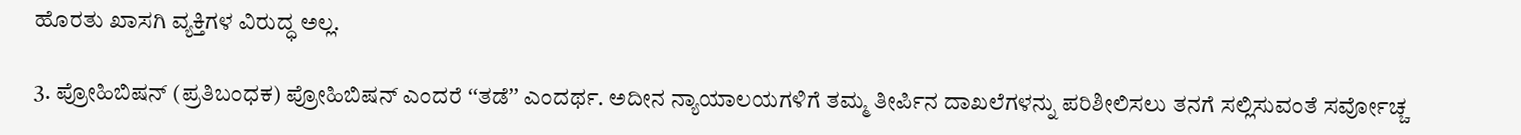ಹೊರತು ಖಾಸಗಿ ವ್ಯಕ್ತಿಗಳ ವಿರುದ್ಧ ಅಲ್ಲ.

3. ಪ್ರೋಹಿಬಿಷನ್‌ (ಪ್ರತಿಬಂಧಕ) ಪ್ರೋಹಿಬಿಷನ್ ಎಂದರೆ ʻʻತಡೆʼʼ ಎಂದರ್ಥ. ಅದೀನ ನ್ಯಾಯಾಲಯಗಳಿಗೆ ತಮ್ಮ ತೀರ್ಪಿನ ದಾಖಲೆಗಳನ್ನು ಪರಿಶೀಲಿಸಲು ತನಗೆ ಸಲ್ಲಿಸುವಂತೆ ಸರ್ವೋಚ್ಚ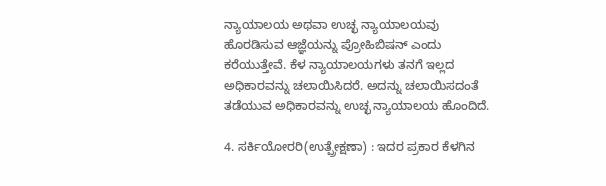ನ್ಯಾಯಾಲಯ ಅಥವಾ ಉಚ್ಛ ನ್ಯಾಯಾಲಯವು ಹೊರಡಿಸುವ ಆಜ್ಞೆಯನ್ನು ಪ್ರೋಹಿಬಿಷನ್ ಎಂದು ಕರೆಯುತ್ತೇವೆ. ಕೆಳ ನ್ಯಾಯಾಲಯಗಳು ತನಗೆ ಇಲ್ಲದ ಅಧಿಕಾರವನ್ನು ಚಲಾಯಿಸಿದರೆ. ಅದನ್ನು ಚಲಾಯಿಸದಂತೆ ತಡೆಯುವ ಅಧಿಕಾರವನ್ನು ಉಚ್ಛ ನ್ಯಾಯಾಲಯ ಹೊಂದಿದೆ.

4. ಸರ್ಕಿಯೋರರಿ(ಉತ್ಪ್ರೇಕ್ಷಣಾ) : ಇದರ ಪ್ರಕಾರ ಕೆಳಗಿನ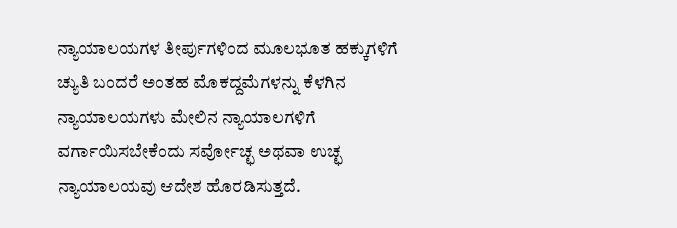ನ್ಯಾಯಾಲಯಗಳ ತೀರ್ಪುಗಳಿಂದ ಮೂಲಭೂತ ಹಕ್ಕುಗಳಿಗೆ ಚ್ಯುತಿ ಬಂದರೆ ಅಂತಹ ಮೊಕದ್ದಮೆಗಳನ್ನು ಕೆಳಗಿನ ನ್ಯಾಯಾಲಯಗಳು ಮೇಲಿನ ನ್ಯಾಯಾಲಗಳಿಗೆ ವರ್ಗಾಯಿಸಬೇಕೆಂದು ಸರ್ವೋಚ್ಛ ಅಥವಾ ಉಚ್ಛ ನ್ಯಾಯಾಲಯವು ಆದೇಶ ಹೊರಡಿಸುತ್ತದೆ.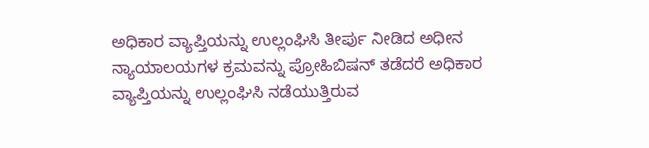ಅಧಿಕಾರ ವ್ಯಾಪ್ತಿಯನ್ನು ಉಲ್ಲಂಘಿಸಿ ತೀರ್ಪು ನೀಡಿದ ಅಧೀನ ನ್ಯಾಯಾಲಯಗಳ ಕ್ರಮವನ್ನು ಪ್ರೋಹಿಬಿಷನ್ ತಡೆದರೆ ಅಧಿಕಾರ ವ್ಯಾಪ್ತಿಯನ್ನು ಉಲ್ಲಂಘಿಸಿ ನಡೆಯುತ್ತಿರುವ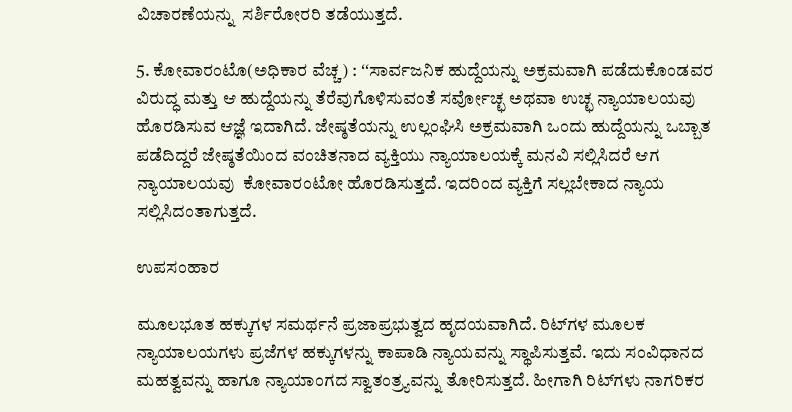ವಿಚಾರಣೆಯನ್ನು  ಸರ್ಶಿರೋರರಿ ತಡೆಯುತ್ತದೆ.

5. ಕೋವಾರಂಟೊ(ಅಧಿಕಾರ ವೆಚ್ಚ) : ʻʻಸಾರ್ವಜನಿಕ ಹುದ್ದೆಯನ್ನು ಅಕ್ರಮವಾಗಿ ಪಡೆದುಕೊಂಡವರ ವಿರುದ್ಧ ಮತ್ತು ಆ ಹುದ್ದೆಯನ್ನು ತೆರೆವುಗೊಳಿಸುವಂತೆ ಸರ್ವೋಚ್ಛ ಅಥವಾ ಉಚ್ಛ ನ್ಯಾಯಾಲಯವು ಹೊರಡಿಸುವ ಆಜ್ಞೆ ಇದಾಗಿದೆ. ಜೇಷ್ಠತೆಯನ್ನು ಉಲ್ಲಂಘಿಸಿ ಅಕ್ರಮವಾಗಿ ಒಂದು ಹುದ್ದೆಯನ್ನು ಒಬ್ಬಾತ ಪಡೆದಿದ್ದರೆ ಜೇಷ್ಠತೆಯಿಂದ ವಂಚಿತನಾದ ವ್ಯಕ್ತಿಯು ನ್ಯಾಯಾಲಯಕ್ಕೆ ಮನವಿ ಸಲ್ಲಿಸಿದರೆ ಆಗ ನ್ಯಾಯಾಲಯವು  ಕೋವಾರಂಟೋ ಹೊರಡಿಸುತ್ತದೆ. ಇದರಿಂದ ವ್ಯಕ್ತಿಗೆ ಸಲ್ಲಬೇಕಾದ ನ್ಯಾಯ ಸಲ್ಲಿಸಿದಂತಾಗುತ್ತದೆ.

ಉಪಸಂಹಾರ

ಮೂಲಭೂತ ಹಕ್ಕುಗಳ ಸಮರ್ಥನೆ ಪ್ರಜಾಪ್ರಭುತ್ವದ ಹೃದಯವಾಗಿದೆ. ರಿಟ್‌ಗಳ ಮೂಲಕ ನ್ಯಾಯಾಲಯಗಳು ಪ್ರಜೆಗಳ ಹಕ್ಕುಗಳನ್ನು ಕಾಪಾಡಿ ನ್ಯಾಯವನ್ನು ಸ್ಥಾಪಿಸುತ್ತವೆ. ಇದು ಸಂವಿಧಾನದ ಮಹತ್ವವನ್ನು ಹಾಗೂ ನ್ಯಾಯಾಂಗದ ಸ್ವಾತಂತ್ರ್ಯವನ್ನು ತೋರಿಸುತ್ತದೆ. ಹೀಗಾಗಿ ರಿಟ್‌ಗಳು ನಾಗರಿಕರ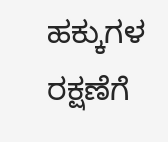ಹಕ್ಕುಗಳ ರಕ್ಷಣೆಗೆ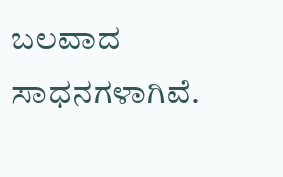ಬಲವಾದ ಸಾಧನಗಳಾಗಿವೆ.